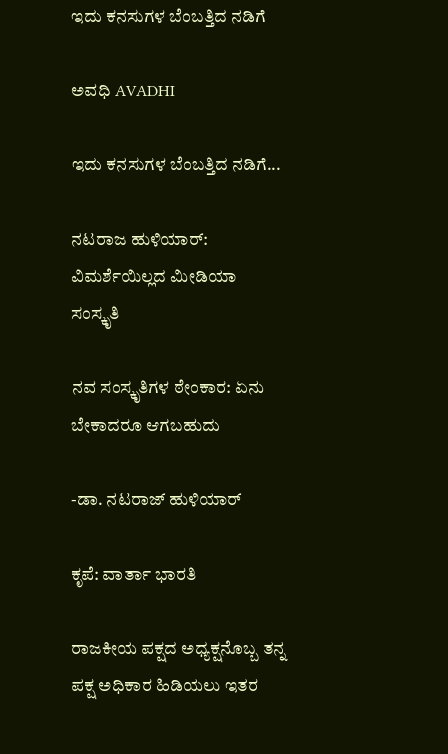ಇದು ಕನಸುಗಳ ಬೆಂಬತ್ತಿದ ನಡಿಗೆ‍

ಅವಧಿ AVADHI

ಇದು ಕನಸುಗಳ ಬೆಂಬತ್ತಿದ ನಡಿಗೆ...

ನಟರಾಜ ಹುಳಿಯಾರ್: ವಿಮರ್ಶೆಯಿಲ್ಲದ ಮೀಡಿಯಾ ಸಂಸ್ಕೃತಿ

ನವ ಸಂಸ್ಕೃತಿಗಳ ಠೇಂಕಾರ: ಏನು ಬೇಕಾದರೂ ಆಗಬಹುದು

-ಡಾ. ನಟರಾಜ್ ಹುಳಿಯಾರ್

ಕೃಪೆ: ವಾರ್ತಾ ಭಾರತಿ

ರಾಜಕೀಯ ಪಕ್ಷದ ಅಧ್ಯಕ್ಷನೊಬ್ಬ ತನ್ನ ಪಕ್ಷ ಅಧಿಕಾರ ಹಿಡಿಯಲು ಇತರ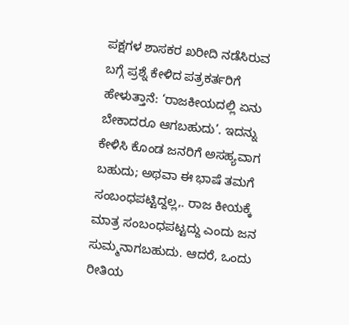ಪಕ್ಷಗಳ ಶಾಸಕರ ಖರೀದಿ ನಡೆಸಿರುವ ಬಗ್ಗೆ ಪ್ರಶ್ನೆ ಕೇಳಿದ ಪತ್ರಕರ್ತರಿಗೆ ಹೇಳುತ್ತಾನೆ: ‘ರಾಜಕೀಯದಲ್ಲಿ ಏನು ಬೇಕಾದರೂ ಆಗಬಹುದು’. ಇದನ್ನು ಕೇಳಿಸಿ ಕೊಂಡ ಜನರಿಗೆ ಅಸಹ್ಯವಾಗ ಬಹುದು; ಅಥವಾ ಈ ಭಾಷೆ ತಮಗೆ ಸಂಬಂಧಪಟ್ಟಿದ್ದಲ್ಲ,. ರಾಜ ಕೀಯಕ್ಕೆ ಮಾತ್ರ ಸಂಬಂಧಪಟ್ಟದ್ದು ಎಂದು ಜನ ಸುಮ್ಮನಾಗಬಹುದು. ಆದರೆ, ಒಂದು ರೀತಿಯ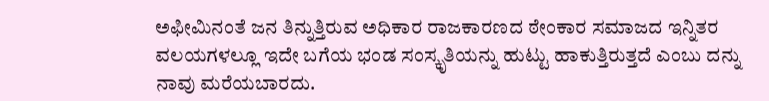ಅಫೀಮಿನಂತೆ ಜನ ತಿನ್ನುತ್ತಿರುವ ಅಧಿಕಾರ ರಾಜಕಾರಣದ ಠೇಂಕಾರ ಸಮಾಜದ ಇನ್ನಿತರ ವಲಯಗಳಲ್ಲೂ ಇದೇ ಬಗೆಯ ಭಂಡ ಸಂಸ್ಕೃತಿಯನ್ನು ಹುಟ್ಟು ಹಾಕುತ್ತಿರುತ್ತದೆ ಎಂಬು ದನ್ನು ನಾವು ಮರೆಯಬಾರದು.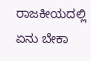ರಾಜಕೀಯದಲ್ಲಿ ಏನು ಬೇಕಾ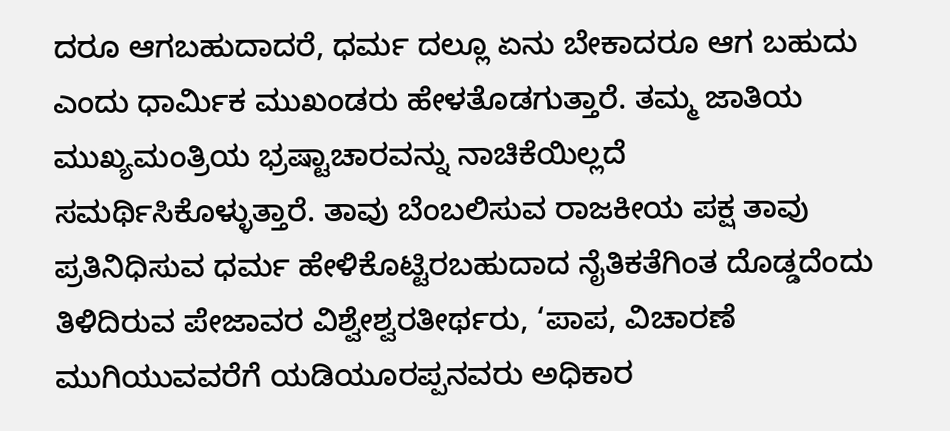ದರೂ ಆಗಬಹುದಾದರೆ, ಧರ್ಮ ದಲ್ಲೂ ಏನು ಬೇಕಾದರೂ ಆಗ ಬಹುದು ಎಂದು ಧಾರ್ಮಿಕ ಮುಖಂಡರು ಹೇಳತೊಡಗುತ್ತಾರೆ. ತಮ್ಮ ಜಾತಿಯ ಮುಖ್ಯಮಂತ್ರಿಯ ಭ್ರಷ್ಟಾಚಾರವನ್ನು ನಾಚಿಕೆಯಿಲ್ಲದೆ ಸಮರ್ಥಿಸಿಕೊಳ್ಳುತ್ತಾರೆ. ತಾವು ಬೆಂಬಲಿಸುವ ರಾಜಕೀಯ ಪಕ್ಷ ತಾವು ಪ್ರತಿನಿಧಿಸುವ ಧರ್ಮ ಹೇಳಿಕೊಟ್ಟಿರಬಹುದಾದ ನೈತಿಕತೆಗಿಂತ ದೊಡ್ಡದೆಂದು ತಿಳಿದಿರುವ ಪೇಜಾವರ ವಿಶ್ವೇಶ್ವರತೀರ್ಥರು, ‘ಪಾಪ, ವಿಚಾರಣೆ ಮುಗಿಯುವವರೆಗೆ ಯಡಿಯೂರಪ್ಪನವರು ಅಧಿಕಾರ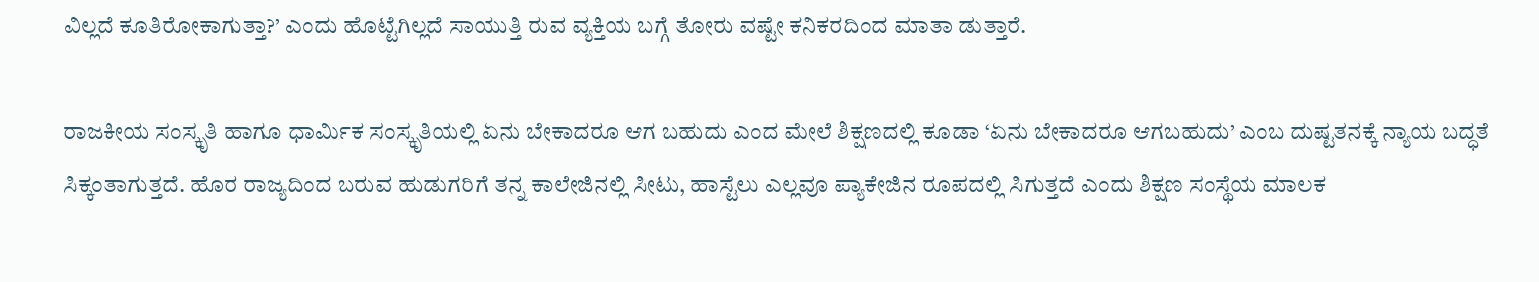ವಿಲ್ಲದೆ ಕೂತಿರೋಕಾಗುತ್ತಾ?’ ಎಂದು ಹೊಟ್ಟೆಗಿಲ್ಲದೆ ಸಾಯುತ್ತಿ ರುವ ವ್ಯಕ್ತಿಯ ಬಗ್ಗೆ ತೋರು ವಷ್ಟೇ ಕನಿಕರದಿಂದ ಮಾತಾ ಡುತ್ತಾರೆ.

ರಾಜಕೀಯ ಸಂಸ್ಕೃತಿ ಹಾಗೂ ಧಾರ್ಮಿಕ ಸಂಸ್ಕೃತಿಯಲ್ಲಿ ಏನು ಬೇಕಾದರೂ ಆಗ ಬಹುದು ಎಂದ ಮೇಲೆ ಶಿಕ್ಷಣದಲ್ಲಿ ಕೂಡಾ ‘ಏನು ಬೇಕಾದರೂ ಆಗಬಹುದು’ ಎಂಬ ದುಷ್ಟತನಕ್ಕೆ ನ್ಯಾಯ ಬದ್ಧತೆ ಸಿಕ್ಕಂತಾಗುತ್ತದೆ. ಹೊರ ರಾಜ್ಯದಿಂದ ಬರುವ ಹುಡುಗರಿಗೆ ತನ್ನ ಕಾಲೇಜಿನಲ್ಲಿ ಸೀಟು, ಹಾಸ್ಟೆಲು ಎಲ್ಲವೂ ಪ್ಯಾಕೇಜಿನ ರೂಪದಲ್ಲಿ ಸಿಗುತ್ತದೆ ಎಂದು ಶಿಕ್ಷಣ ಸಂಸ್ಥೆಯ ಮಾಲಕ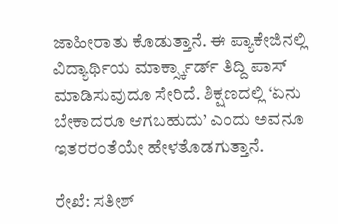ಜಾಹೀರಾತು ಕೊಡುತ್ತಾನೆ. ಈ ಪ್ಯಾಕೇಜಿನಲ್ಲಿ ವಿದ್ಯಾರ್ಥಿಯ ಮಾರ್ಕ್ಸ್ಕಾರ್ಡ್ ತಿದ್ದಿ ಪಾಸ್ ಮಾಡಿಸುವುದೂ ಸೇರಿದೆ. ಶಿಕ್ಷಣದಲ್ಲಿ ‘ಏನು ಬೇಕಾದರೂ ಆಗಬಹುದು’ ಎಂದು ಅವನೂ ಇತರರಂತೆಯೇ ಹೇಳತೊಡಗುತ್ತಾನೆ.

ರೇಖೆ: ಸತೀಶ್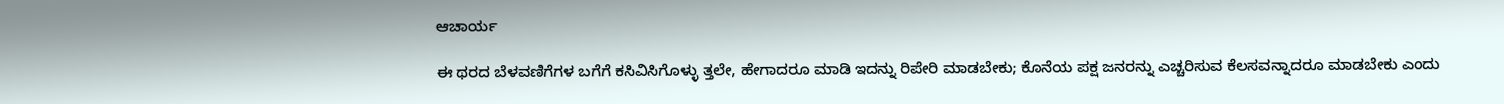ಆಚಾರ್ಯ

ಈ ಥರದ ಬೆಳವಣಿಗೆಗಳ ಬಗೆಗೆ ಕಸಿವಿಸಿಗೊಳ್ಳು ತ್ತಲೇ, ಹೇಗಾದರೂ ಮಾಡಿ ಇದನ್ನು ರಿಪೇರಿ ಮಾಡಬೇಕು; ಕೊನೆಯ ಪಕ್ಷ ಜನರನ್ನು ಎಚ್ಚರಿಸುವ ಕೆಲಸವನ್ನಾದರೂ ಮಾಡಬೇಕು ಎಂದು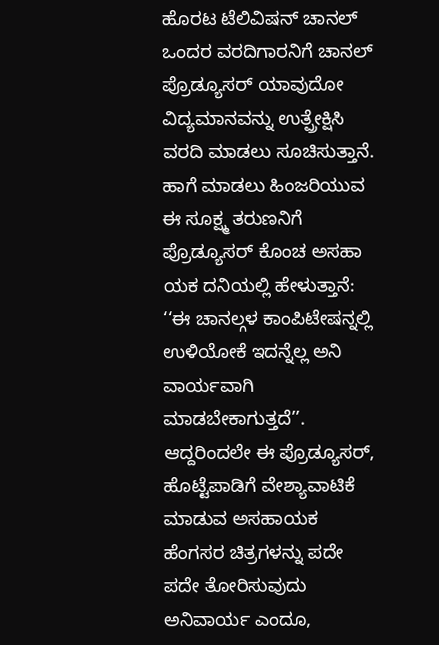ಹೊರಟ ಟೆಲಿವಿಷನ್ ಚಾನಲ್ ಒಂದರ ವರದಿಗಾರನಿಗೆ ಚಾನಲ್ ಪ್ರೊಡ್ಯೂಸರ್ ಯಾವುದೋ ವಿದ್ಯಮಾನವನ್ನು ಉತ್ಪ್ರೇಕ್ಷಿಸಿ ವರದಿ ಮಾಡಲು ಸೂಚಿಸುತ್ತಾನೆ. ಹಾಗೆ ಮಾಡಲು ಹಿಂಜರಿಯುವ ಈ ಸೂಕ್ಷ್ಮ ತರುಣನಿಗೆ ಪ್ರೊಡ್ಯೂಸರ್ ಕೊಂಚ ಅಸಹಾ ಯಕ ದನಿಯಲ್ಲಿ ಹೇಳುತ್ತಾನೆ: ‘‘ಈ ಚಾನಲ್ಗಳ ಕಾಂಪಿಟೇಷನ್ನಲ್ಲಿ ಉಳಿಯೋಕೆ ಇದನ್ನೆಲ್ಲ ಅನಿ ವಾರ್ಯವಾಗಿ ಮಾಡಬೇಕಾಗುತ್ತದೆ’’. ಆದ್ದರಿಂದಲೇ ಈ ಪ್ರೊಡ್ಯೂಸರ್, ಹೊಟ್ಟೆಪಾಡಿಗೆ ವೇಶ್ಯಾವಾಟಿಕೆ ಮಾಡುವ ಅಸಹಾಯಕ ಹೆಂಗಸರ ಚಿತ್ರಗಳನ್ನು ಪದೇ ಪದೇ ತೋರಿಸುವುದು ಅನಿವಾರ್ಯ ಎಂದೂ,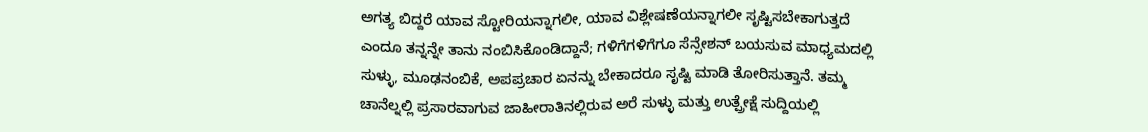ಅಗತ್ಯ ಬಿದ್ದರೆ ಯಾವ ಸ್ಟೋರಿಯನ್ನಾಗಲೀ, ಯಾವ ವಿಶ್ಲೇಷಣೆಯನ್ನಾಗಲೀ ಸೃಷ್ಟಿಸಬೇಕಾಗುತ್ತದೆ ಎಂದೂ ತನ್ನನ್ನೇ ತಾನು ನಂಬಿಸಿಕೊಂಡಿದ್ದಾನೆ; ಗಳಿಗೆಗಳಿಗೆಗೂ ಸೆನ್ಸೇಶನ್ ಬಯಸುವ ಮಾಧ್ಯಮದಲ್ಲಿ ಸುಳ್ಳು, ಮೂಢನಂಬಿಕೆ, ಅಪಪ್ರಚಾರ ಏನನ್ನು ಬೇಕಾದರೂ ಸೃಷ್ಟಿ ಮಾಡಿ ತೋರಿಸುತ್ತಾನೆ. ತಮ್ಮ ಚಾನೆಲ್ನಲ್ಲಿ ಪ್ರಸಾರವಾಗುವ ಜಾಹೀರಾತಿನಲ್ಲಿರುವ ಅರೆ ಸುಳ್ಳು ಮತ್ತು ಉತ್ಪ್ರೇಕ್ಷೆ ಸುದ್ದಿಯಲ್ಲಿ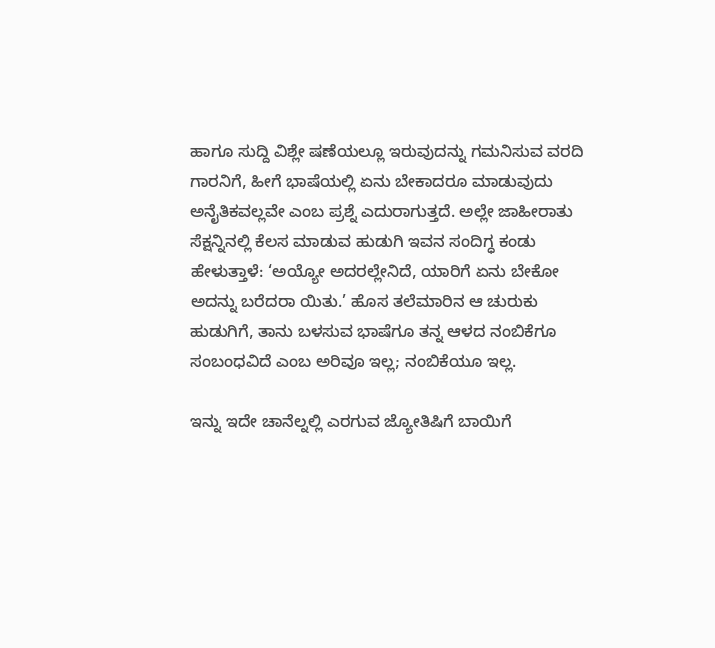ಹಾಗೂ ಸುದ್ದಿ ವಿಶ್ಲೇ ಷಣೆಯಲ್ಲೂ ಇರುವುದನ್ನು ಗಮನಿಸುವ ವರದಿ ಗಾರನಿಗೆ, ಹೀಗೆ ಭಾಷೆಯಲ್ಲಿ ಏನು ಬೇಕಾದರೂ ಮಾಡುವುದು ಅನೈತಿಕವಲ್ಲವೇ ಎಂಬ ಪ್ರಶ್ನೆ ಎದುರಾಗುತ್ತದೆ. ಅಲ್ಲೇ ಜಾಹೀರಾತು ಸೆಕ್ಷನ್ನಿನಲ್ಲಿ ಕೆಲಸ ಮಾಡುವ ಹುಡುಗಿ ಇವನ ಸಂದಿಗ್ಧ ಕಂಡು ಹೇಳುತ್ತಾಳೆ: ‘ಅಯ್ಯೋ ಅದರಲ್ಲೇನಿದೆ, ಯಾರಿಗೆ ಏನು ಬೇಕೋ ಅದನ್ನು ಬರೆದರಾ ಯಿತು.’ ಹೊಸ ತಲೆಮಾರಿನ ಆ ಚುರುಕು ಹುಡುಗಿಗೆ, ತಾನು ಬಳಸುವ ಭಾಷೆಗೂ ತನ್ನ ಆಳದ ನಂಬಿಕೆಗೂ ಸಂಬಂಧವಿದೆ ಎಂಬ ಅರಿವೂ ಇಲ್ಲ; ನಂಬಿಕೆಯೂ ಇಲ್ಲ.

ಇನ್ನು ಇದೇ ಚಾನೆಲ್ನಲ್ಲಿ ಎರಗುವ ಜ್ಯೋತಿಷಿಗೆ ಬಾಯಿಗೆ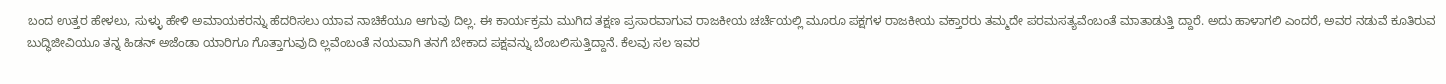ಬಂದ ಉತ್ತರ ಹೇಳಲು, ಸುಳ್ಳು ಹೇಳಿ ಅಮಾಯಕರನ್ನು ಹೆದರಿಸಲು ಯಾವ ನಾಚಿಕೆಯೂ ಆಗುವು ದಿಲ್ಲ. ಈ ಕಾರ್ಯಕ್ರಮ ಮುಗಿದ ತಕ್ಷಣ ಪ್ರಸಾರವಾಗುವ ರಾಜಕೀಯ ಚರ್ಚೆಯಲ್ಲಿ ಮೂರೂ ಪಕ್ಷಗಳ ರಾಜಕೀಯ ವಕ್ತಾರರು ತಮ್ಮದೇ ಪರಮಸತ್ಯವೆಂಬಂತೆ ಮಾತಾಡುತ್ತಿ ದ್ದಾರೆ. ಅದು ಹಾಳಾಗಲಿ ಎಂದರೆ, ಅವರ ನಡುವೆ ಕೂತಿರುವ ಬುದ್ಧಿಜೀವಿಯೂ ತನ್ನ ಹಿಡನ್ ಅಜೆಂಡಾ ಯಾರಿಗೂ ಗೊತ್ತಾಗುವುದಿ ಲ್ಲವೆಂಬಂತೆ ನಯವಾಗಿ ತನಗೆ ಬೇಕಾದ ಪಕ್ಷವನ್ನು ಬೆಂಬಲಿಸುತ್ತಿದ್ದಾನೆ. ಕೆಲವು ಸಲ ಇವರ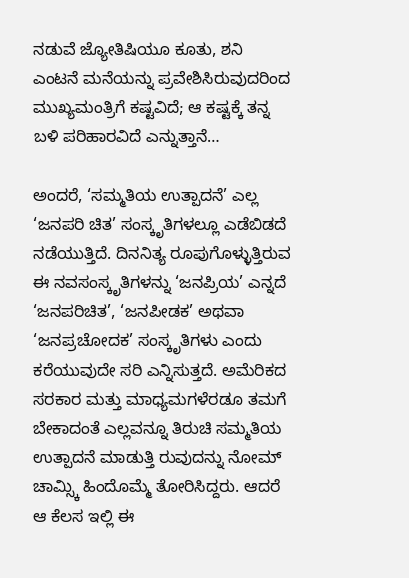ನಡುವೆ ಜ್ಯೋತಿಷಿಯೂ ಕೂತು, ಶನಿ ಎಂಟನೆ ಮನೆಯನ್ನು ಪ್ರವೇಶಿಸಿರುವುದರಿಂದ ಮುಖ್ಯಮಂತ್ರಿಗೆ ಕಷ್ಟವಿದೆ; ಆ ಕಷ್ಟಕ್ಕೆ ತನ್ನ ಬಳಿ ಪರಿಹಾರವಿದೆ ಎನ್ನುತ್ತಾನೆ…

ಅಂದರೆ, ‘ಸಮ್ಮತಿಯ ಉತ್ಪಾದನೆ’ ಎಲ್ಲ ‘ಜನಪರಿ ಚಿತ’ ಸಂಸ್ಕೃತಿಗಳಲ್ಲೂ ಎಡೆಬಿಡದೆ ನಡೆಯುತ್ತಿದೆ. ದಿನನಿತ್ಯ ರೂಪುಗೊಳ್ಳುತ್ತಿರುವ ಈ ನವಸಂಸ್ಕೃತಿಗಳನ್ನು ‘ಜನಪ್ರಿಯ’ ಎನ್ನದೆ ‘ಜನಪರಿಚಿತ’, ‘ಜನಪೀಡಕ’ ಅಥವಾ ‘ಜನಪ್ರಚೋದಕ’ ಸಂಸ್ಕೃತಿಗಳು ಎಂದು ಕರೆಯುವುದೇ ಸರಿ ಎನ್ನಿಸುತ್ತದೆ. ಅಮೆರಿಕದ ಸರಕಾರ ಮತ್ತು ಮಾಧ್ಯಮಗಳೆರಡೂ ತಮಗೆ ಬೇಕಾದಂತೆ ಎಲ್ಲವನ್ನೂ ತಿರುಚಿ ಸಮ್ಮತಿಯ ಉತ್ಪಾದನೆ ಮಾಡುತ್ತಿ ರುವುದನ್ನು ನೋಮ್ ಚಾಮ್ಸ್ಕಿ ಹಿಂದೊಮ್ಮೆ ತೋರಿಸಿದ್ದರು. ಆದರೆ ಆ ಕೆಲಸ ಇಲ್ಲಿ ಈ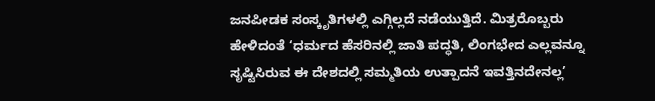ಜನಪೀಡಕ ಸಂಸ್ಕೃತಿಗಳಲ್ಲಿ ಎಗ್ಗಿಲ್ಲದೆ ನಡೆಯುತ್ತಿದೆ. ಮಿತ್ರರೊಬ್ಬರು ಹೇಳಿದಂತೆ ‘ಧರ್ಮದ ಹೆಸರಿನಲ್ಲಿ ಜಾತಿ ಪದ್ಧತಿ, ಲಿಂಗಭೇದ ಎಲ್ಲವನ್ನೂ ಸೃಷ್ಟಿಸಿರುವ ಈ ದೇಶದಲ್ಲಿ ಸಮ್ಮತಿಯ ಉತ್ಪಾದನೆ ಇವತ್ತಿನದೇನಲ್ಲ’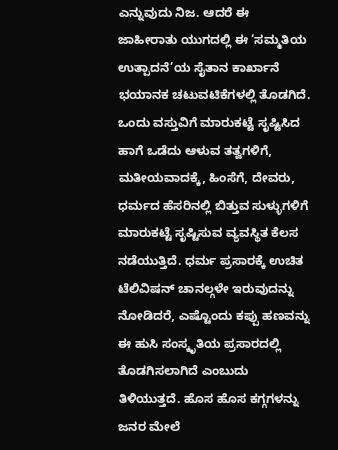ಎನ್ನುವುದು ನಿಜ. ಆದರೆ ಈ ಜಾಹೀರಾತು ಯುಗದಲ್ಲಿ ಈ ‘ಸಮ್ಮತಿಯ ಉತ್ಪಾದನೆ’ಯ ಸೈತಾನ ಕಾರ್ಖಾನೆ ಭಯಾನಕ ಚಟುವಟಿಕೆಗಳಲ್ಲಿ ತೊಡಗಿದೆ. ಒಂದು ವಸ್ತುವಿಗೆ ಮಾರುಕಟ್ಟೆ ಸೃಷ್ಟಿಸಿದ ಹಾಗೆ ಒಡೆದು ಆಳುವ ತತ್ವಗಳಿಗೆ, ಮತೀಯವಾದಕ್ಕೆ, ಹಿಂಸೆಗೆ, ದೇವರು, ಧರ್ಮದ ಹೆಸರಿನಲ್ಲಿ ಬಿತ್ತುವ ಸುಳ್ಳುಗಳಿಗೆ ಮಾರುಕಟ್ಟೆ ಸೃಷ್ಟಿಸುವ ವ್ಯವಸ್ಥಿತ ಕೆಲಸ ನಡೆಯುತ್ತಿದೆ. ಧರ್ಮ ಪ್ರಸಾರಕ್ಕೆ ಉಚಿತ ಟೆಲಿವಿಷನ್ ಚಾನಲ್ಗಳೇ ಇರುವುದನ್ನು ನೋಡಿದರೆ, ಎಷ್ಟೊಂದು ಕಪ್ಪು ಹಣವನ್ನು ಈ ಹುಸಿ ಸಂಸ್ಕೃತಿಯ ಪ್ರಸಾರದಲ್ಲಿ ತೊಡಗಿಸಲಾಗಿದೆ ಎಂಬುದು ತಿಳಿಯುತ್ತದೆ. ಹೊಸ ಹೊಸ ಕಗ್ಗಗಳನ್ನು ಜನರ ಮೇಲೆ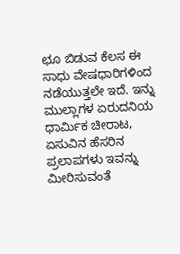ಛೂ ಬಿಡುವ ಕೆಲಸ ಈ ಸಾಧು ವೇಷಧಾರಿಗಳಿಂದ ನಡೆಯುತ್ತಲೇ ಇದೆ. ಇನ್ನು ಮುಲ್ಲಾಗಳ ಏರುದನಿಯ ಧಾರ್ಮಿಕ ಚೀರಾಟ, ಏಸುವಿನ ಹೆಸರಿನ ಪ್ರಲಾಪಗಳು ಇವನ್ನು ಮೀರಿಸುವಂತೆ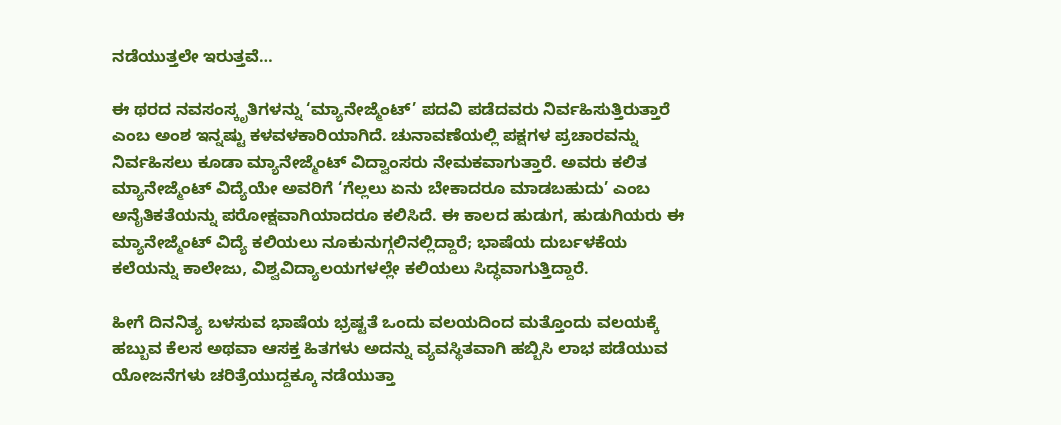ನಡೆಯುತ್ತಲೇ ಇರುತ್ತವೆ…

ಈ ಥರದ ನವಸಂಸ್ಕೃತಿಗಳನ್ನು ‘ಮ್ಯಾನೇಜ್ಮೆಂಟ್’ ಪದವಿ ಪಡೆದವರು ನಿರ್ವಹಿಸುತ್ತಿರುತ್ತಾರೆ ಎಂಬ ಅಂಶ ಇನ್ನಷ್ಟು ಕಳವಳಕಾರಿಯಾಗಿದೆ. ಚುನಾವಣೆಯಲ್ಲಿ ಪಕ್ಷಗಳ ಪ್ರಚಾರವನ್ನು ನಿರ್ವಹಿಸಲು ಕೂಡಾ ಮ್ಯಾನೇಜ್ಮೆಂಟ್ ವಿದ್ವಾಂಸರು ನೇಮಕವಾಗುತ್ತಾರೆ. ಅವರು ಕಲಿತ ಮ್ಯಾನೇಜ್ಮೆಂಟ್ ವಿದ್ಯೆಯೇ ಅವರಿಗೆ ‘ಗೆಲ್ಲಲು ಏನು ಬೇಕಾದರೂ ಮಾಡಬಹುದು’ ಎಂಬ ಅನೈತಿಕತೆಯನ್ನು ಪರೋಕ್ಷವಾಗಿಯಾದರೂ ಕಲಿಸಿದೆ. ಈ ಕಾಲದ ಹುಡುಗ, ಹುಡುಗಿಯರು ಈ ಮ್ಯಾನೇಜ್ಮೆಂಟ್ ವಿದ್ಯೆ ಕಲಿಯಲು ನೂಕುನುಗ್ಗಲಿನಲ್ಲಿದ್ದಾರೆ; ಭಾಷೆಯ ದುರ್ಬಳಕೆಯ ಕಲೆಯನ್ನು ಕಾಲೇಜು, ವಿಶ್ವವಿದ್ಯಾಲಯಗಳಲ್ಲೇ ಕಲಿಯಲು ಸಿದ್ಧವಾಗುತ್ತಿದ್ದಾರೆ.

ಹೀಗೆ ದಿನನಿತ್ಯ ಬಳಸುವ ಭಾಷೆಯ ಭ್ರಷ್ಟತೆ ಒಂದು ವಲಯದಿಂದ ಮತ್ತೊಂದು ವಲಯಕ್ಕೆ ಹಬ್ಬುವ ಕೆಲಸ ಅಥವಾ ಆಸಕ್ತ ಹಿತಗಳು ಅದನ್ನು ವ್ಯವಸ್ಥಿತವಾಗಿ ಹಬ್ಬಿಸಿ ಲಾಭ ಪಡೆಯುವ ಯೋಜನೆಗಳು ಚರಿತ್ರೆಯುದ್ದಕ್ಕೂ ನಡೆಯುತ್ತಾ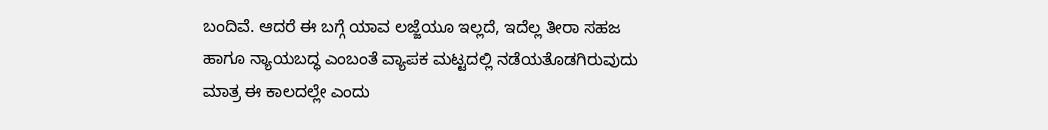ಬಂದಿವೆ. ಆದರೆ ಈ ಬಗ್ಗೆ ಯಾವ ಲಜ್ಜೆಯೂ ಇಲ್ಲದೆ, ಇದೆಲ್ಲ ತೀರಾ ಸಹಜ ಹಾಗೂ ನ್ಯಾಯಬದ್ಧ ಎಂಬಂತೆ ವ್ಯಾಪಕ ಮಟ್ಟದಲ್ಲಿ ನಡೆಯತೊಡಗಿರುವುದು ಮಾತ್ರ ಈ ಕಾಲದಲ್ಲೇ ಎಂದು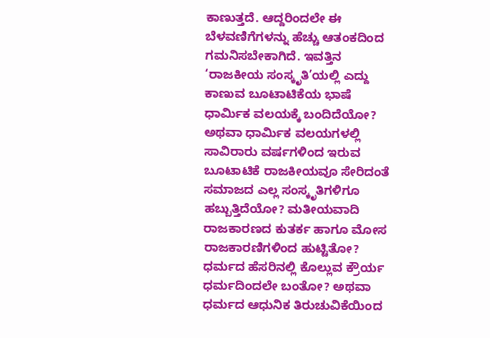ಕಾಣುತ್ತದೆ. ಆದ್ದರಿಂದಲೇ ಈ ಬೆಳವಣಿಗೆಗಳನ್ನು ಹೆಚ್ಚು ಆತಂಕದಿಂದ ಗಮನಿಸಬೇಕಾಗಿದೆ. ಇವತ್ತಿನ ‘ರಾಜಕೀಯ ಸಂಸ್ಕೃತಿ’ಯಲ್ಲಿ ಎದ್ದು ಕಾಣುವ ಬೂಟಾಟಿಕೆಯ ಭಾಷೆ ಧಾರ್ಮಿಕ ವಲಯಕ್ಕೆ ಬಂದಿದೆಯೋ? ಅಥವಾ ಧಾರ್ಮಿಕ ವಲಯಗಳಲ್ಲಿ ಸಾವಿರಾರು ವರ್ಷಗಳಿಂದ ಇರುವ ಬೂಟಾಟಿಕೆ ರಾಜಕೀಯವೂ ಸೇರಿದಂತೆ ಸಮಾಜದ ಎಲ್ಲ ಸಂಸ್ಕೃತಿಗಳಿಗೂ ಹಬ್ಬುತ್ತಿದೆಯೋ? ಮತೀಯವಾದಿ ರಾಜಕಾರಣದ ಕುತರ್ಕ ಹಾಗೂ ಮೋಸ ರಾಜಕಾರಣಿಗಳಿಂದ ಹುಟ್ಟಿತೋ? ಧರ್ಮದ ಹೆಸರಿನಲ್ಲಿ ಕೊಲ್ಲುವ ಕ್ರೌರ್ಯ ಧರ್ಮದಿಂದಲೇ ಬಂತೋ? ಅಥವಾ ಧರ್ಮದ ಆಧುನಿಕ ತಿರುಚುವಿಕೆಯಿಂದ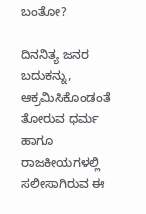ಬಂತೋ?

ದಿನನಿತ್ಯ ಜನರ ಬದುಕನ್ನು, ಆಕ್ರಮಿಸಿಕೊಂಡಂತೆ ತೋರುವ ಧರ್ಮ ಹಾಗೂ ರಾಜಕೀಯಗಳಲ್ಲಿ ಸಲೀಸಾಗಿರುವ ಈ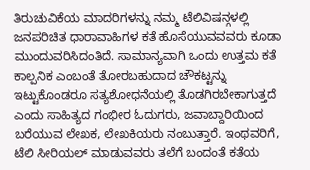ತಿರುಚುವಿಕೆಯ ಮಾದರಿಗಳನ್ನು ನಮ್ಮ ಟೆಲಿವಿಷನ್ಗಳಲ್ಲಿ ಜನಪರಿಚಿತ ಧಾರಾವಾಹಿಗಳ ಕತೆ ಹೊಸೆಯುವವವರು ಕೂಡಾ ಮುಂದುವರಿಸಿದಂತಿದೆ. ಸಾಮಾನ್ಯವಾಗಿ ಒಂದು ಉತ್ತಮ ಕತೆ ಕಾಲ್ಪನಿಕ ಎಂಬಂತೆ ತೋರಬಹುದಾದ ಚೌಕಟ್ಟನ್ನು ಇಟ್ಟುಕೊಂಡರೂ ಸತ್ಯಶೋಧನೆಯಲ್ಲಿ ತೊಡಗಿರಬೇಕಾಗುತ್ತದೆ ಎಂದು ಸಾಹಿತ್ಯದ ಗಂಭೀರ ಓದುಗರು, ಜವಾಬ್ದಾರಿಯಿಂದ ಬರೆಯುವ ಲೇಖಕ, ಲೇಖಕಿಯರು ನಂಬುತ್ತಾರೆ. ಇಂಥವರಿಗೆ, ಟೆಲಿ ಸೀರಿಯಲ್ ಮಾಡುವವರು ತಲೆಗೆ ಬಂದಂತೆ ಕತೆಯ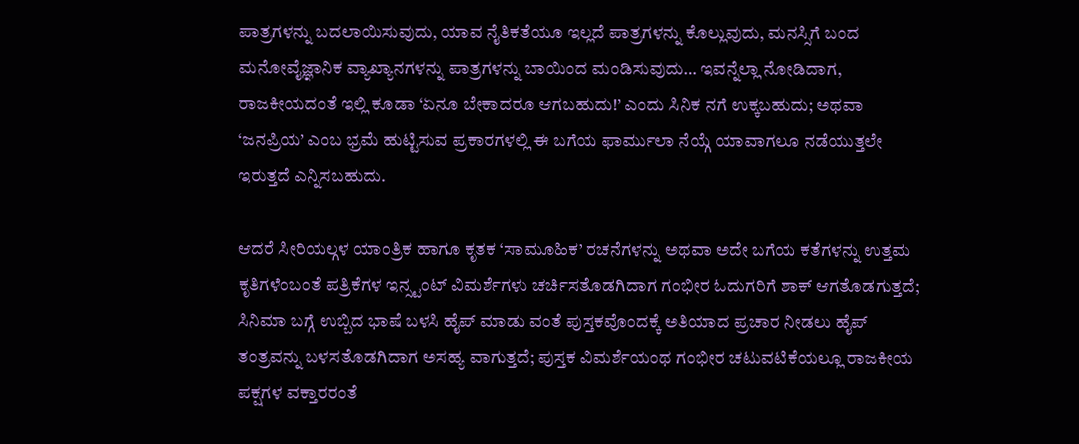ಪಾತ್ರಗಳನ್ನು ಬದಲಾಯಿಸುವುದು, ಯಾವ ನೈತಿಕತೆಯೂ ಇಲ್ಲದೆ ಪಾತ್ರಗಳನ್ನು ಕೊಲ್ಲುವುದು, ಮನಸ್ಸಿಗೆ ಬಂದ ಮನೋವೈಜ್ಞಾನಿಕ ವ್ಯಾಖ್ಯಾನಗಳನ್ನು ಪಾತ್ರಗಳನ್ನು ಬಾಯಿಂದ ಮಂಡಿಸುವುದು… ಇವನ್ನೆಲ್ಲಾ ನೋಡಿದಾಗ, ರಾಜಕೀಯದಂತೆ ಇಲ್ಲಿ ಕೂಡಾ ‘ಏನೂ ಬೇಕಾದರೂ ಆಗಬಹುದು!’ ಎಂದು ಸಿನಿಕ ನಗೆ ಉಕ್ಕಬಹುದು; ಅಥವಾ ‘ಜನಪ್ರಿಯ’ ಎಂಬ ಭ್ರಮೆ ಹುಟ್ಟಿಸುವ ಪ್ರಕಾರಗಳಲ್ಲಿ ಈ ಬಗೆಯ ಫಾರ್ಮುಲಾ ನೆಯ್ಗೆ ಯಾವಾಗಲೂ ನಡೆಯುತ್ತಲೇ ಇರುತ್ತದೆ ಎನ್ನಿಸಬಹುದು.

ಆದರೆ ಸೀರಿಯಲ್ಗಳ ಯಾಂತ್ರಿಕ ಹಾಗೂ ಕೃತಕ ‘ಸಾಮೂಹಿಕ’ ರಚನೆಗಳನ್ನು ಅಥವಾ ಅದೇ ಬಗೆಯ ಕತೆಗಳನ್ನು ಉತ್ತಮ ಕೃತಿಗಳೆಂಬಂತೆ ಪತ್ರಿಕೆಗಳ ಇನ್ಸ್ಟಂಟ್ ವಿಮರ್ಶೆಗಳು ಚರ್ಚಿಸತೊಡಗಿದಾಗ ಗಂಭೀರ ಓದುಗರಿಗೆ ಶಾಕ್ ಆಗತೊಡಗುತ್ತದೆ; ಸಿನಿಮಾ ಬಗ್ಗೆ ಉಬ್ಬಿದ ಭಾಷೆ ಬಳಸಿ ಹೈಪ್ ಮಾಡು ವಂತೆ ಪುಸ್ತಕವೊಂದಕ್ಕೆ ಅತಿಯಾದ ಪ್ರಚಾರ ನೀಡಲು ಹೈಪ್ ತಂತ್ರವನ್ನು ಬಳಸತೊಡಗಿದಾಗ ಅಸಹ್ಯ ವಾಗುತ್ತದೆ; ಪುಸ್ತಕ ವಿಮರ್ಶೆಯಂಥ ಗಂಭೀರ ಚಟುವಟಿಕೆಯಲ್ಲೂ ರಾಜಕೀಯ ಪಕ್ಷಗಳ ವಕ್ತಾರರಂತೆ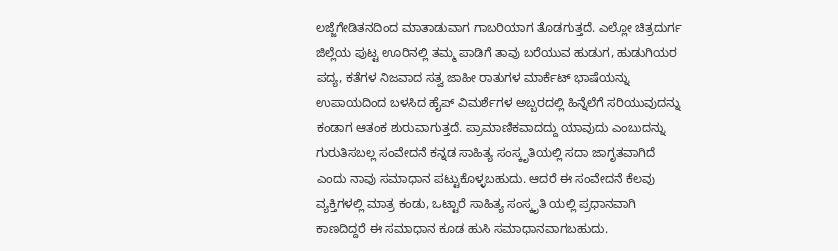ಲಜ್ಜೆಗೇಡಿತನದಿಂದ ಮಾತಾಡುವಾಗ ಗಾಬರಿಯಾಗ ತೊಡಗುತ್ತದೆ. ಎಲ್ಲೋ ಚಿತ್ರದುರ್ಗ ಜಿಲ್ಲೆಯ ಪುಟ್ಟ ಊರಿನಲ್ಲಿ ತಮ್ಮ ಪಾಡಿಗೆ ತಾವು ಬರೆಯುವ ಹುಡುಗ, ಹುಡುಗಿಯರ ಪದ್ಯ, ಕತೆಗಳ ನಿಜವಾದ ಸತ್ವ ಜಾಹೀ ರಾತುಗಳ ಮಾರ್ಕೆಟ್ ಭಾಷೆಯನ್ನು ಉಪಾಯದಿಂದ ಬಳಸಿದ ಹೈಪ್ ವಿಮರ್ಶೆಗಳ ಅಬ್ಬರದಲ್ಲಿ ಹಿನ್ನೆಲೆಗೆ ಸರಿಯುವುದನ್ನು ಕಂಡಾಗ ಆತಂಕ ಶುರುವಾಗುತ್ತದೆ. ಪ್ರಾಮಾಣಿಕವಾದದ್ದು ಯಾವುದು ಎಂಬುದನ್ನು ಗುರುತಿಸಬಲ್ಲ ಸಂವೇದನೆ ಕನ್ನಡ ಸಾಹಿತ್ಯ ಸಂಸ್ಕೃತಿಯಲ್ಲಿ ಸದಾ ಜಾಗೃತವಾಗಿದೆ ಎಂದು ನಾವು ಸಮಾಧಾನ ಪಟ್ಟುಕೊಳ್ಳಬಹುದು. ಆದರೆ ಈ ಸಂವೇದನೆ ಕೆಲವು ವ್ಯಕ್ತಿಗಳಲ್ಲಿ ಮಾತ್ರ ಕಂಡು, ಒಟ್ಟಾರೆ ಸಾಹಿತ್ಯ ಸಂಸ್ಕೃತಿ ಯಲ್ಲಿ ಪ್ರಧಾನವಾಗಿ ಕಾಣದಿದ್ದರೆ ಈ ಸಮಾಧಾನ ಕೂಡ ಹುಸಿ ಸಮಾಧಾನವಾಗಬಹುದು.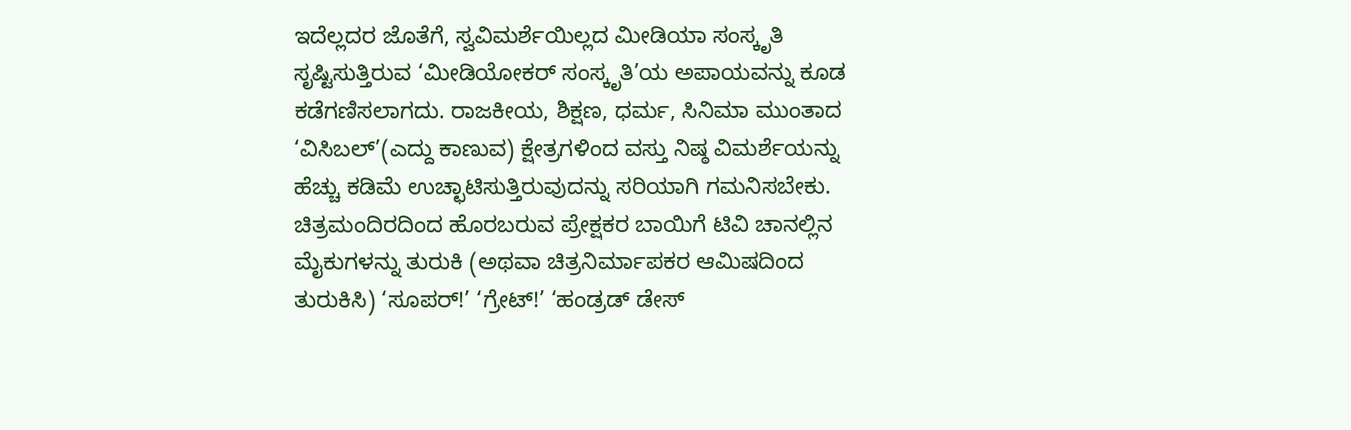ಇದೆಲ್ಲದರ ಜೊತೆಗೆ, ಸ್ವವಿಮರ್ಶೆಯಿಲ್ಲದ ಮೀಡಿಯಾ ಸಂಸ್ಕೃತಿ ಸೃಷ್ಟಿಸುತ್ತಿರುವ ‘ಮೀಡಿಯೋಕರ್ ಸಂಸ್ಕೃತಿ’ಯ ಅಪಾಯವನ್ನು ಕೂಡ ಕಡೆಗಣಿಸಲಾಗದು. ರಾಜಕೀಯ, ಶಿಕ್ಷಣ, ಧರ್ಮ, ಸಿನಿಮಾ ಮುಂತಾದ ‘ವಿಸಿಬಲ್’(ಎದ್ದು ಕಾಣುವ) ಕ್ಷೇತ್ರಗಳಿಂದ ವಸ್ತು ನಿಷ್ಠ ವಿಮರ್ಶೆಯನ್ನು ಹೆಚ್ಚು ಕಡಿಮೆ ಉಚ್ಛಾಟಿಸುತ್ತಿರುವುದನ್ನು ಸರಿಯಾಗಿ ಗಮನಿಸಬೇಕು. ಚಿತ್ರಮಂದಿರದಿಂದ ಹೊರಬರುವ ಪ್ರೇಕ್ಷಕರ ಬಾಯಿಗೆ ಟಿವಿ ಚಾನಲ್ಲಿನ ಮೈಕುಗಳನ್ನು ತುರುಕಿ (ಅಥವಾ ಚಿತ್ರನಿರ್ಮಾಪಕರ ಆಮಿಷದಿಂದ ತುರುಕಿಸಿ) ‘ಸೂಪರ್!’ ‘ಗ್ರೇಟ್!’ ‘ಹಂಡ್ರಡ್ ಡೇಸ್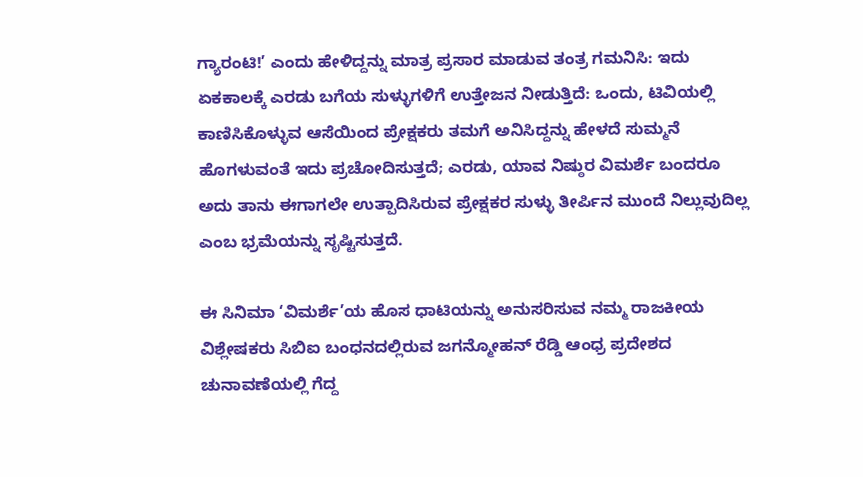ಗ್ಯಾರಂಟಿ!’ ಎಂದು ಹೇಳಿದ್ದನ್ನು ಮಾತ್ರ ಪ್ರಸಾರ ಮಾಡುವ ತಂತ್ರ ಗಮನಿಸಿ: ಇದು ಏಕಕಾಲಕ್ಕೆ ಎರಡು ಬಗೆಯ ಸುಳ್ಳುಗಳಿಗೆ ಉತ್ತೇಜನ ನೀಡುತ್ತಿದೆ: ಒಂದು, ಟಿವಿಯಲ್ಲಿ ಕಾಣಿಸಿಕೊಳ್ಳುವ ಆಸೆಯಿಂದ ಪ್ರೇಕ್ಷಕರು ತಮಗೆ ಅನಿಸಿದ್ದನ್ನು ಹೇಳದೆ ಸುಮ್ಮನೆ ಹೊಗಳುವಂತೆ ಇದು ಪ್ರಚೋದಿಸುತ್ತದೆ; ಎರಡು, ಯಾವ ನಿಷ್ಠುರ ವಿಮರ್ಶೆ ಬಂದರೂ ಅದು ತಾನು ಈಗಾಗಲೇ ಉತ್ಪಾದಿಸಿರುವ ಪ್ರೇಕ್ಷಕರ ಸುಳ್ಳು ತೀರ್ಪಿನ ಮುಂದೆ ನಿಲ್ಲುವುದಿಲ್ಲ ಎಂಬ ಭ್ರಮೆಯನ್ನು ಸೃಷ್ಟಿಸುತ್ತದೆ.

ಈ ಸಿನಿಮಾ ‘ವಿಮರ್ಶೆ’ಯ ಹೊಸ ಧಾಟಿಯನ್ನು ಅನುಸರಿಸುವ ನಮ್ಮ ರಾಜಕೀಯ ವಿಶ್ಲೇಷಕರು ಸಿಬಿಐ ಬಂಧನದಲ್ಲಿರುವ ಜಗನ್ಮೋಹನ್ ರೆಡ್ಡಿ ಆಂಧ್ರ ಪ್ರದೇಶದ ಚುನಾವಣೆಯಲ್ಲಿ ಗೆದ್ದ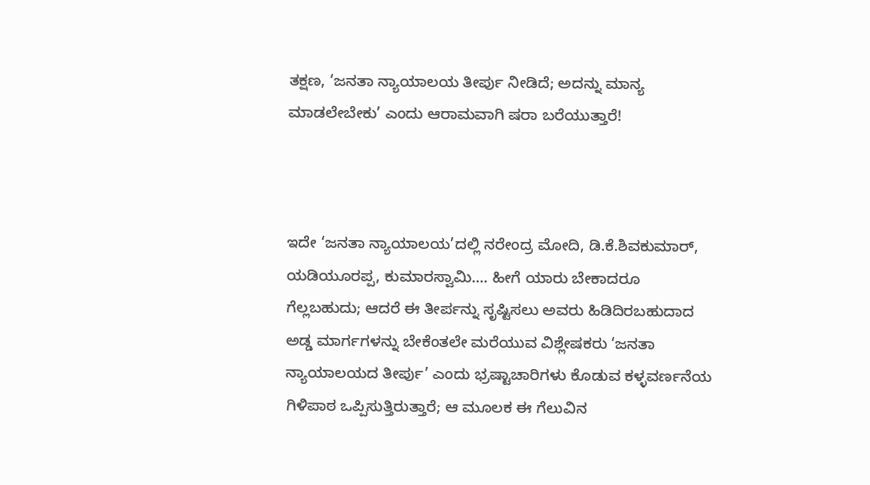ತಕ್ಷಣ, ‘ಜನತಾ ನ್ಯಾಯಾಲಯ ತೀರ್ಪು ನೀಡಿದೆ; ಅದನ್ನು ಮಾನ್ಯ ಮಾಡಲೇಬೇಕು’ ಎಂದು ಆರಾಮವಾಗಿ ಷರಾ ಬರೆಯುತ್ತಾರೆ!



ಇದೇ ‘ಜನತಾ ನ್ಯಾಯಾಲಯ’ದಲ್ಲಿ ನರೇಂದ್ರ ಮೋದಿ, ಡಿ.ಕೆ.ಶಿವಕುಮಾರ್, ಯಡಿಯೂರಪ್ಪ, ಕುಮಾರಸ್ವಾಮಿ…. ಹೀಗೆ ಯಾರು ಬೇಕಾದರೂ ಗೆಲ್ಲಬಹುದು; ಆದರೆ ಈ ತೀರ್ಪನ್ನು ಸೃಷ್ಟಿಸಲು ಅವರು ಹಿಡಿದಿರಬಹುದಾದ ಅಡ್ಡ ಮಾರ್ಗಗಳನ್ನು ಬೇಕೆಂತಲೇ ಮರೆಯುವ ವಿಶ್ಲೇಷಕರು ‘ಜನತಾ ನ್ಯಾಯಾಲಯದ ತೀರ್ಪು’ ಎಂದು ಭ್ರಷ್ಟಾಚಾರಿಗಳು ಕೊಡುವ ಕಳ್ಳವರ್ಣನೆಯ ಗಿಳಿಪಾಠ ಒಪ್ಪಿಸುತ್ತಿರುತ್ತಾರೆ; ಆ ಮೂಲಕ ಈ ಗೆಲುವಿನ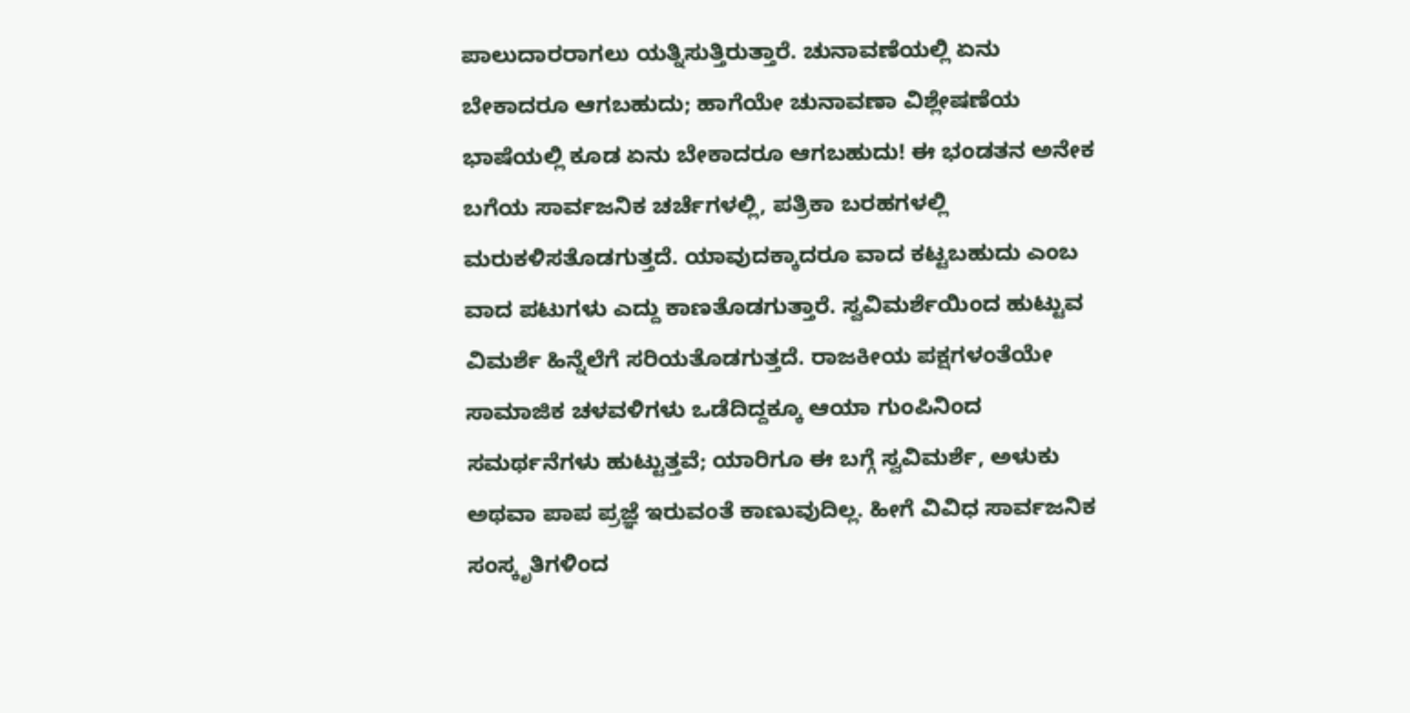ಪಾಲುದಾರರಾಗಲು ಯತ್ನಿಸುತ್ತಿರುತ್ತಾರೆ. ಚುನಾವಣೆಯಲ್ಲಿ ಏನು ಬೇಕಾದರೂ ಆಗಬಹುದು; ಹಾಗೆಯೇ ಚುನಾವಣಾ ವಿಶ್ಲೇಷಣೆಯ ಭಾಷೆಯಲ್ಲಿ ಕೂಡ ಏನು ಬೇಕಾದರೂ ಆಗಬಹುದು! ಈ ಭಂಡತನ ಅನೇಕ ಬಗೆಯ ಸಾರ್ವಜನಿಕ ಚರ್ಚೆಗಳಲ್ಲಿ, ಪತ್ರಿಕಾ ಬರಹಗಳಲ್ಲಿ ಮರುಕಳಿಸತೊಡಗುತ್ತದೆ. ಯಾವುದಕ್ಕಾದರೂ ವಾದ ಕಟ್ಟಬಹುದು ಎಂಬ ವಾದ ಪಟುಗಳು ಎದ್ದು ಕಾಣತೊಡಗುತ್ತಾರೆ. ಸ್ವವಿಮರ್ಶೆಯಿಂದ ಹುಟ್ಟುವ ವಿಮರ್ಶೆ ಹಿನ್ನೆಲೆಗೆ ಸರಿಯತೊಡಗುತ್ತದೆ. ರಾಜಕೀಯ ಪಕ್ಷಗಳಂತೆಯೇ ಸಾಮಾಜಿಕ ಚಳವಳಿಗಳು ಒಡೆದಿದ್ದಕ್ಕೂ ಆಯಾ ಗುಂಪಿನಿಂದ ಸಮರ್ಥನೆಗಳು ಹುಟ್ಟುತ್ತವೆ; ಯಾರಿಗೂ ಈ ಬಗ್ಗೆ ಸ್ವವಿಮರ್ಶೆ, ಅಳುಕು ಅಥವಾ ಪಾಪ ಪ್ರಜ್ಞೆ ಇರುವಂತೆ ಕಾಣುವುದಿಲ್ಲ. ಹೀಗೆ ವಿವಿಧ ಸಾರ್ವಜನಿಕ ಸಂಸ್ಕೃತಿಗಳಿಂದ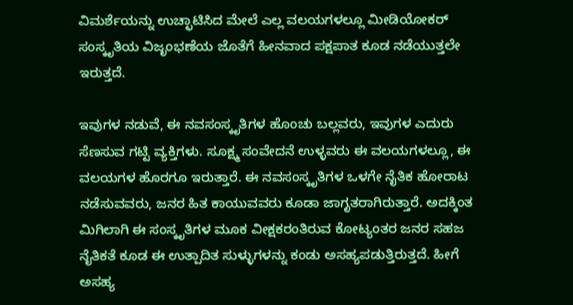ವಿಮರ್ಶೆಯನ್ನು ಉಚ್ಛಾಟಿಸಿದ ಮೇಲೆ ಎಲ್ಲ ವಲಯಗಳಲ್ಲೂ ಮೀಡಿಯೋಕರ್ ಸಂಸ್ಕೃತಿಯ ವಿಜೃಂಭಣೆಯ ಜೊತೆಗೆ ಹೀನವಾದ ಪಕ್ಷಪಾತ ಕೂಡ ನಡೆಯುತ್ತಲೇ ಇರುತ್ತದೆ.

ಇವುಗಳ ನಡುವೆ, ಈ ನವಸಂಸ್ಕೃತಿಗಳ ಹೊಂಚು ಬಲ್ಲವರು, ಇವುಗಳ ಎದುರು ಸೆಣಸುವ ಗಟ್ಟಿ ವ್ಯಕ್ತಿಗಳು. ಸೂಕ್ಷ್ಮ ಸಂವೇದನೆ ಉಳ್ಳವರು ಈ ವಲಯಗಳಲ್ಲೂ, ಈ ವಲಯಗಳ ಹೊರಗೂ ಇರುತ್ತಾರೆ. ಈ ನವಸಂಸ್ಕೃತಿಗಳ ಒಳಗೇ ನೈತಿಕ ಹೋರಾಟ ನಡೆಸುವವರು, ಜನರ ಹಿತ ಕಾಯುವವರು ಕೂಡಾ ಜಾಗೃತರಾಗಿರುತ್ತಾರೆ. ಅದಕ್ಕಿಂತ ಮಿಗಿಲಾಗಿ ಈ ಸಂಸ್ಕೃತಿಗಳ ಮೂಕ ವೀಕ್ಷಕರಂತಿರುವ ಕೋಟ್ಯಂತರ ಜನರ ಸಹಜ ನೈತಿಕತೆ ಕೂಡ ಈ ಉತ್ಪಾದಿತ ಸುಳ್ಳುಗಳನ್ನು ಕಂಡು ಅಸಹ್ಯಪಡುತ್ತಿರುತ್ತದೆ. ಹೀಗೆ ಅಸಹ್ಯ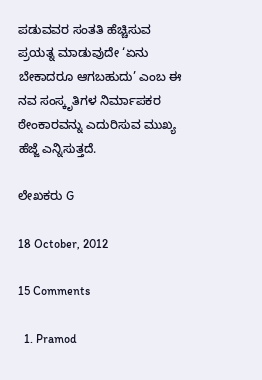ಪಡುವವರ ಸಂತತಿ ಹೆಚ್ಚಿಸುವ ಪ್ರಯತ್ನ ಮಾಡುವುದೇ ‘ಏನು ಬೇಕಾದರೂ ಆಗಬಹುದು’ ಎಂಬ ಈ ನವ ಸಂಸ್ಕೃತಿಗಳ ನಿರ್ಮಾಪಕರ ಠೇಂಕಾರವನ್ನು ಎದುರಿಸುವ ಮುಖ್ಯ ಹೆಜ್ಜೆ ಎನ್ನಿಸುತ್ತದೆ.

ಲೇಖಕರು G

18 October, 2012

15 Comments

  1. Pramod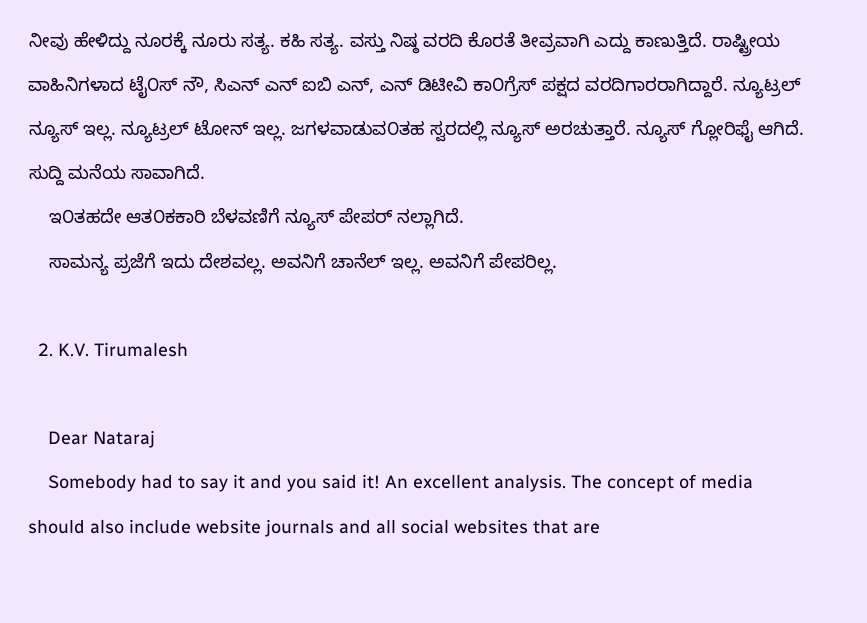ನೀವು ಹೇಳಿದ್ದು ನೂರಕ್ಕೆ ನೂರು ಸತ್ಯ. ಕಹಿ ಸತ್ಯ. ವಸ್ತು ನಿಷ್ಠ ವರದಿ ಕೊರತೆ ತೀವ್ರವಾಗಿ ಎದ್ದು ಕಾಣುತ್ತಿದೆ. ರಾಷ್ಟ್ರೀಯ ವಾಹಿನಿಗಳಾದ ಟೈ೦ಸ್ ನೌ, ಸಿಎನ್ ಎನ್ ಐಬಿ ಎನ್, ಎನ್ ಡಿಟೀವಿ ಕಾ೦ಗ್ರೆಸ್ ಪಕ್ಷದ ವರದಿಗಾರರಾಗಿದ್ದಾರೆ. ನ್ಯೂಟ್ರಲ್ ನ್ಯೂಸ್ ಇಲ್ಲ. ನ್ಯೂಟ್ರಲ್ ಟೋನ್ ಇಲ್ಲ. ಜಗಳವಾಡುವ೦ತಹ ಸ್ವರದಲ್ಲಿ ನ್ಯೂಸ್ ಅರಚುತ್ತಾರೆ. ನ್ಯೂಸ್ ಗ್ಲೋರಿಫೈ ಆಗಿದೆ. ಸುದ್ದಿ ಮನೆಯ ಸಾವಾಗಿದೆ.
    ಇ೦ತಹದೇ ಆತ೦ಕಕಾರಿ ಬೆಳವಣಿಗೆ ನ್ಯೂಸ್ ಪೇಪರ್ ನಲ್ಲಾಗಿದೆ.
    ಸಾಮನ್ಯ ಪ್ರಜೆಗೆ ಇದು ದೇಶವಲ್ಲ. ಅವನಿಗೆ ಚಾನೆಲ್ ಇಲ್ಲ. ಅವನಿಗೆ ಪೇಪರಿಲ್ಲ.

  2. K.V. Tirumalesh

    Dear Nataraj
    Somebody had to say it and you said it! An excellent analysis. The concept of media should also include website journals and all social websites that are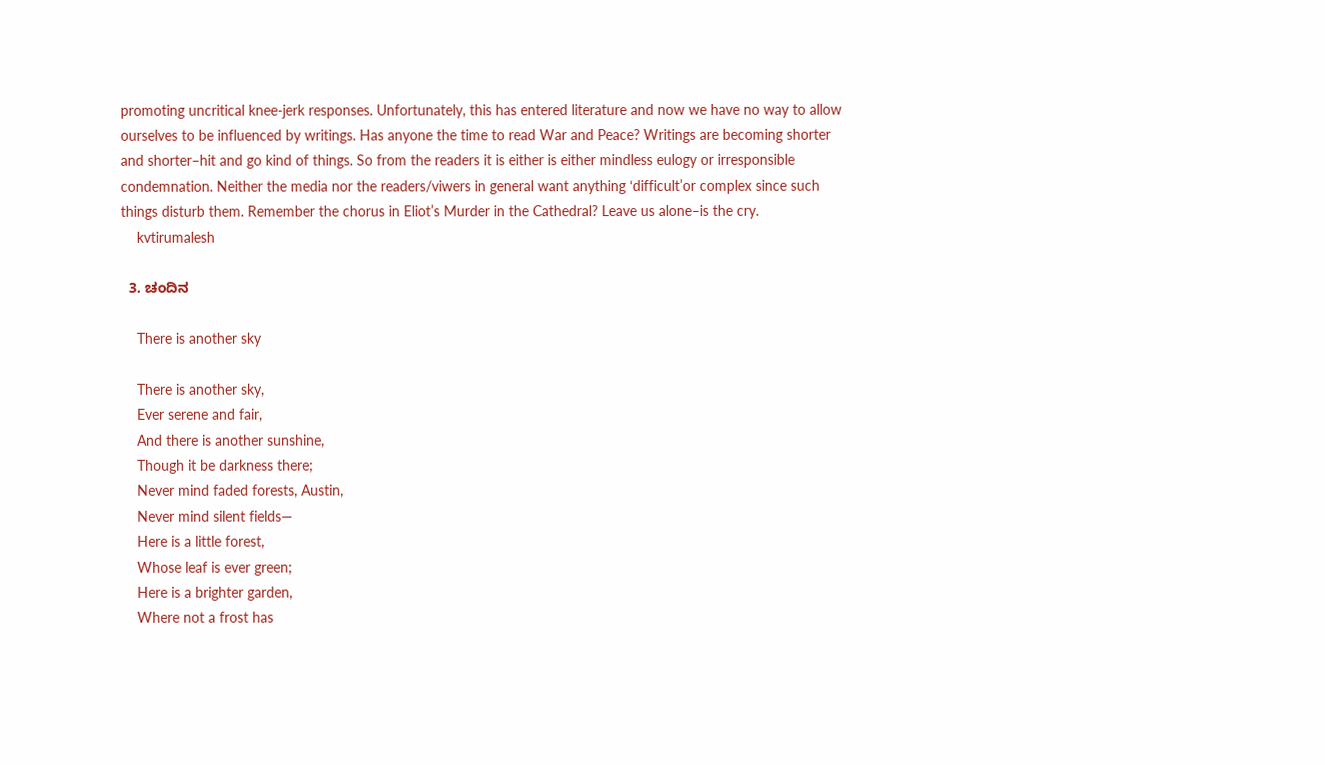promoting uncritical knee-jerk responses. Unfortunately, this has entered literature and now we have no way to allow ourselves to be influenced by writings. Has anyone the time to read War and Peace? Writings are becoming shorter and shorter–hit and go kind of things. So from the readers it is either is either mindless eulogy or irresponsible condemnation. Neither the media nor the readers/viwers in general want anything ‘difficult’or complex since such things disturb them. Remember the chorus in Eliot’s Murder in the Cathedral? Leave us alone–is the cry.
    kvtirumalesh

  3. ಚಂದಿನ

    There is another sky

    There is another sky,
    Ever serene and fair,
    And there is another sunshine,
    Though it be darkness there;
    Never mind faded forests, Austin,
    Never mind silent fields—
    Here is a little forest,
    Whose leaf is ever green;
    Here is a brighter garden,
    Where not a frost has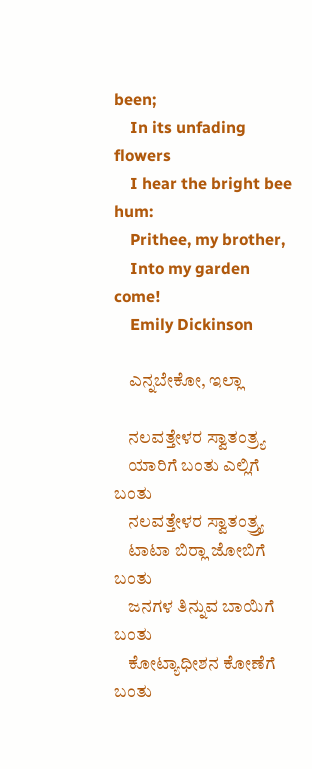been;
    In its unfading flowers
    I hear the bright bee hum:
    Prithee, my brother,
    Into my garden come!
    Emily Dickinson

    ಎನ್ನಬೇಕೋ, ಇಲ್ಲಾ

    ನಲವತ್ತೇಳರ ಸ್ವಾತಂತ್ರ್ಯ
    ಯಾರಿಗೆ ಬಂತು ಎಲ್ಲಿಗೆ ಬಂತು
    ನಲವತ್ತೇಳರ ಸ್ವಾತಂತ್ರ್ರ್ಯ
    ಟಾಟಾ ಬಿರ್‍ಲಾ ಜೋಬಿಗೆ ಬಂತು
    ಜನಗಳ ತಿನ್ನುವ ಬಾಯಿಗೆ ಬಂತು
    ಕೋಟ್ಯಾಧೀಶನ ಕೋಣೆಗೆ ಬಂತು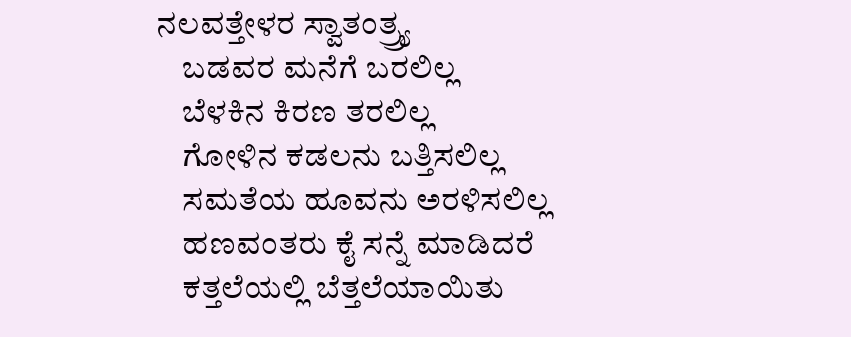ನಲವತ್ತೇಳರ ಸ್ವಾತಂತ್ರ್ರ್ಯ
    ಬಡವರ ಮನೆಗೆ ಬರಲಿಲ್ಲ
    ಬೆಳಕಿನ ಕಿರಣ ತರಲಿಲ್ಲ
    ಗೋಳಿನ ಕಡಲನು ಬತ್ತಿಸಲಿಲ್ಲ
    ಸಮತೆಯ ಹೂವನು ಅರಳಿಸಲಿಲ್ಲ
    ಹಣವಂತರು ಕೈ ಸನ್ನೆ ಮಾಡಿದರೆ
    ಕತ್ತಲೆಯಲ್ಲಿ ಬೆತ್ತಲೆಯಾಯಿತು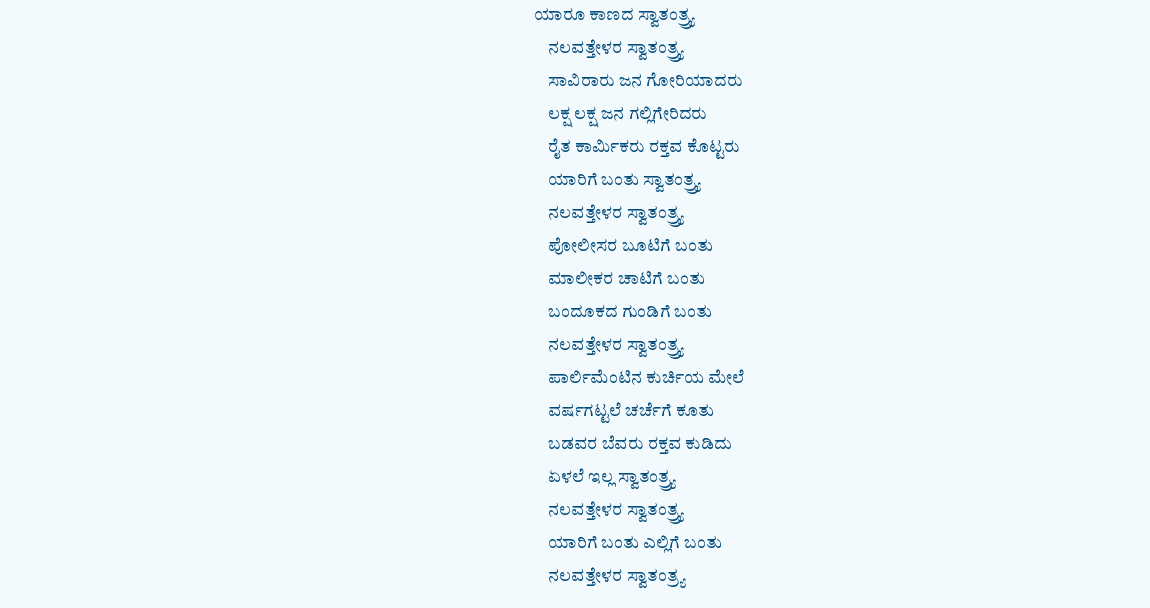ಯಾರೂ ಕಾಣದ ಸ್ವಾತಂತ್ರ್ರ್ಯ
    ನಲವತ್ತೇಳರ ಸ್ವಾತಂತ್ರ್ರ್ಯ
    ಸಾವಿರಾರು ಜನ ಗೋರಿಯಾದರು
    ಲಕ್ಷ ಲಕ್ಷ ಜನ ಗಲ್ಲಿಗೇರಿದರು
    ರೈತ ಕಾರ್ಮಿಕರು ರಕ್ತವ ಕೊಟ್ಟರು
    ಯಾರಿಗೆ ಬಂತು ಸ್ವಾತಂತ್ರ್ರ್ಯ
    ನಲವತ್ತೇಳರ ಸ್ವಾತಂತ್ರ್ರ್ಯ
    ಪೋಲೀಸರ ಬೂಟಿಗೆ ಬಂತು
    ಮಾಲೀಕರ ಚಾಟಿಗೆ ಬಂತು
    ಬಂದೂಕದ ಗುಂಡಿಗೆ ಬಂತು
    ನಲವತ್ತೇಳರ ಸ್ವಾತಂತ್ರ್ರ್ಯ
    ಪಾರ್ಲಿಮೆಂಟಿನ ಕುರ್ಚಿಯ ಮೇಲೆ
    ವರ್ಷಗಟ್ಟಲೆ ಚರ್ಚೆಗೆ ಕೂತು
    ಬಡವರ ಬೆವರು ರಕ್ತವ ಕುಡಿದು
    ಏಳಲೆ ಇಲ್ಲ ಸ್ವಾತಂತ್ರ್ರ್ಯ
    ನಲವತ್ತೇಳರ ಸ್ವಾತಂತ್ರ್ರ್ಯ
    ಯಾರಿಗೆ ಬಂತು ಎಲ್ಲಿಗೆ ಬಂತು
    ನಲವತ್ತೇಳರ ಸ್ವಾತಂತ್ರ್ಯ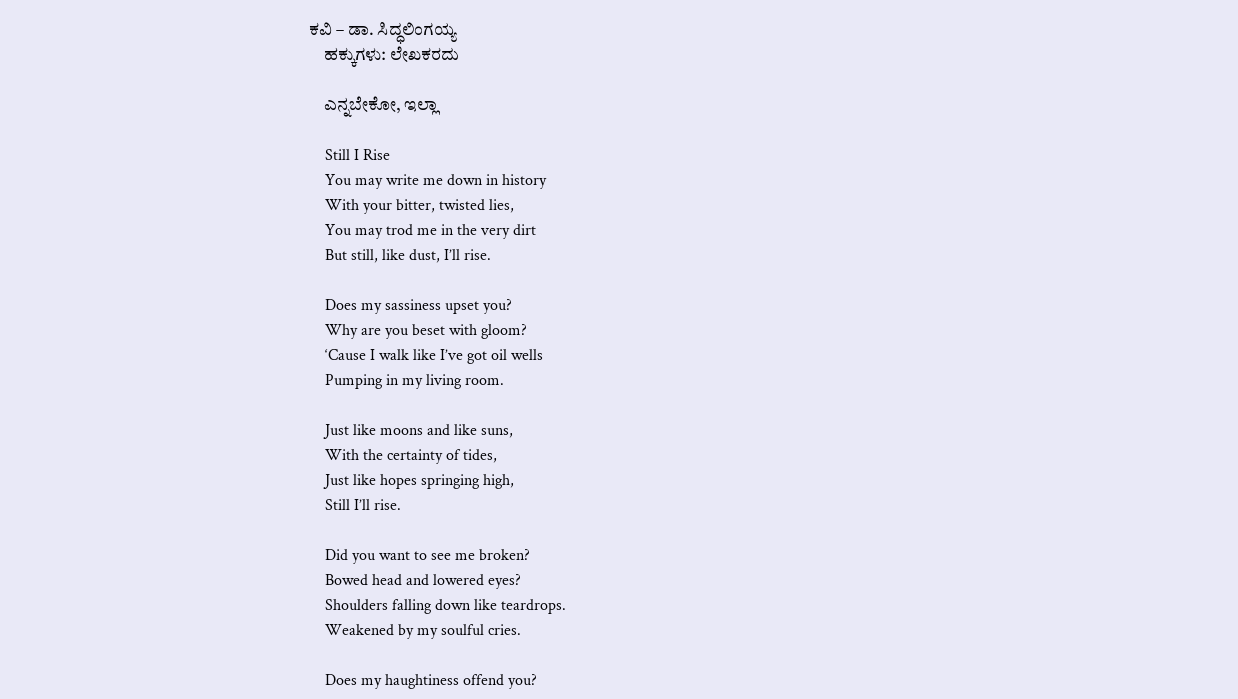ಕವಿ – ಡಾ. ಸಿದ್ಧಲಿಂಗಯ್ಯ
    ಹಕ್ಕುಗಳು: ಲೇಖಕರದು

    ಎನ್ನಬೇಕೋ, ಇಲ್ಲಾ

    Still I Rise
    You may write me down in history
    With your bitter, twisted lies,
    You may trod me in the very dirt
    But still, like dust, I’ll rise.

    Does my sassiness upset you?
    Why are you beset with gloom?
    ‘Cause I walk like I’ve got oil wells
    Pumping in my living room.

    Just like moons and like suns,
    With the certainty of tides,
    Just like hopes springing high,
    Still I’ll rise.

    Did you want to see me broken?
    Bowed head and lowered eyes?
    Shoulders falling down like teardrops.
    Weakened by my soulful cries.

    Does my haughtiness offend you?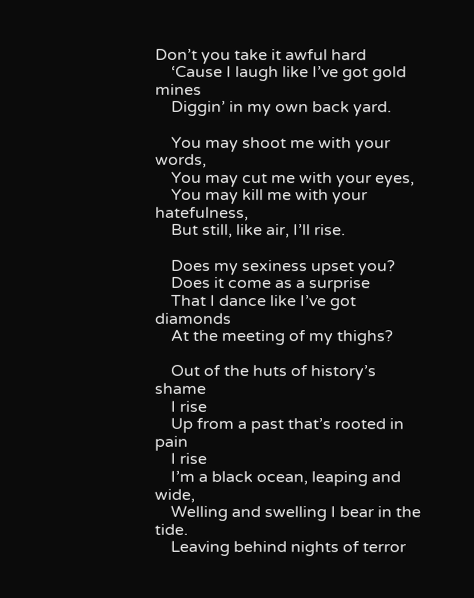Don’t you take it awful hard
    ‘Cause I laugh like I’ve got gold mines
    Diggin’ in my own back yard.

    You may shoot me with your words,
    You may cut me with your eyes,
    You may kill me with your hatefulness,
    But still, like air, I’ll rise.

    Does my sexiness upset you?
    Does it come as a surprise
    That I dance like I’ve got diamonds
    At the meeting of my thighs?

    Out of the huts of history’s shame
    I rise
    Up from a past that’s rooted in pain
    I rise
    I’m a black ocean, leaping and wide,
    Welling and swelling I bear in the tide.
    Leaving behind nights of terror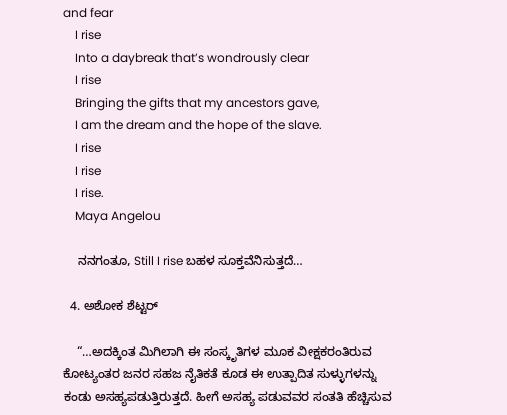and fear
    I rise
    Into a daybreak that’s wondrously clear
    I rise
    Bringing the gifts that my ancestors gave,
    I am the dream and the hope of the slave.
    I rise
    I rise
    I rise.
    Maya Angelou

    ನನಗಂತೂ, Still I rise ಬಹಳ ಸೂಕ್ತವೆನಿಸುತ್ತದೆ…

  4. ಅಶೋಕ ಶೆಟ್ಟರ್

    “…ಅದಕ್ಕಿಂತ ಮಿಗಿಲಾಗಿ ಈ ಸಂಸ್ಕೃತಿಗಳ ಮೂಕ ವೀಕ್ಷಕರಂತಿರುವ ಕೋಟ್ಯಂತರ ಜನರ ಸಹಜ ನೈತಿಕತೆ ಕೂಡ ಈ ಉತ್ಪಾದಿತ ಸುಳ್ಳುಗಳನ್ನು ಕಂಡು ಅಸಹ್ಯಪಡುತ್ತಿರುತ್ತದೆ. ಹೀಗೆ ಅಸಹ್ಯ ಪಡುವವರ ಸಂತತಿ ಹೆಚ್ಚಿಸುವ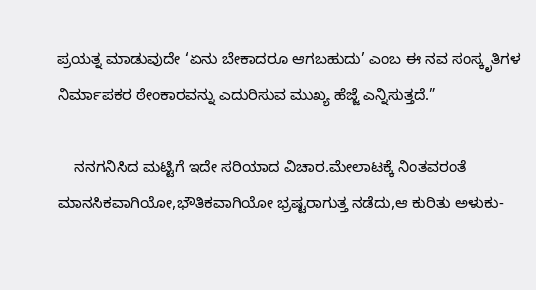ಪ್ರಯತ್ನ ಮಾಡುವುದೇ ‘ಏನು ಬೇಕಾದರೂ ಆಗಬಹುದು’ ಎಂಬ ಈ ನವ ಸಂಸ್ಕೃತಿಗಳ ನಿರ್ಮಾಪಕರ ಠೇಂಕಾರವನ್ನು ಎದುರಿಸುವ ಮುಖ್ಯ ಹೆಜ್ಜೆ ಎನ್ನಿಸುತ್ತದೆ.”

    ನನಗನಿಸಿದ ಮಟ್ಟಿಗೆ ಇದೇ ಸರಿಯಾದ ವಿಚಾರ.ಮೇಲಾಟಕ್ಕೆ ನಿಂತವರಂತೆ ಮಾನಸಿಕವಾಗಿಯೋ,ಭೌತಿಕವಾಗಿಯೋ ಭ್ರಷ್ಟರಾಗುತ್ತ ನಡೆದು,ಆ ಕುರಿತು ಅಳುಕು-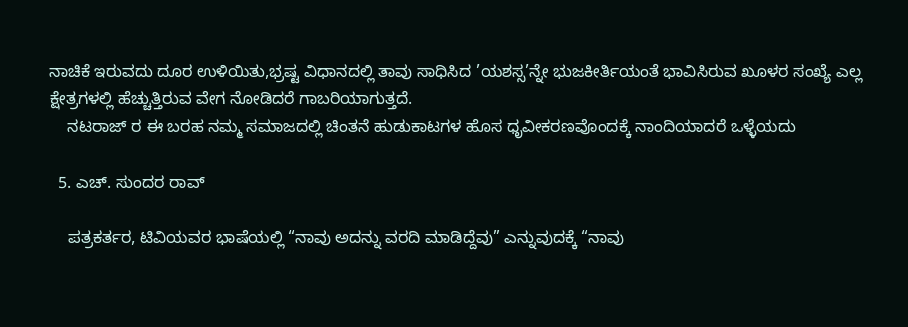ನಾಚಿಕೆ ಇರುವದು ದೂರ ಉಳಿಯಿತು,ಭ್ರಷ್ಟ ವಿಧಾನದಲ್ಲಿ ತಾವು ಸಾಧಿಸಿದ ’ಯಶಸ್ಸ’ನ್ನೇ ಭುಜಕೀರ್ತಿಯಂತೆ ಭಾವಿಸಿರುವ ಖೂಳರ ಸಂಖ್ಯೆ ಎಲ್ಲ ಕ್ಷೇತ್ರಗಳಲ್ಲಿ ಹೆಚ್ಚುತ್ತಿರುವ ವೇಗ ನೋಡಿದರೆ ಗಾಬರಿಯಾಗುತ್ತದೆ.
    ನಟರಾಜ್ ರ ಈ ಬರಹ ನಮ್ಮ ಸಮಾಜದಲ್ಲಿ ಚಿಂತನೆ ಹುಡುಕಾಟಗಳ ಹೊಸ ಧೃವೀಕರಣವೊಂದಕ್ಕೆ ನಾಂದಿಯಾದರೆ ಒಳ್ಳೆಯದು

  5. ಎಚ್. ಸುಂದರ ರಾವ್

    ಪತ್ರಕರ್ತರ, ಟಿವಿಯವರ ಭಾಷೆಯಲ್ಲಿ “ನಾವು ಅದನ್ನು ವರದಿ ಮಾಡಿದ್ದೆವು” ಎನ್ನುವುದಕ್ಕೆ “ನಾವು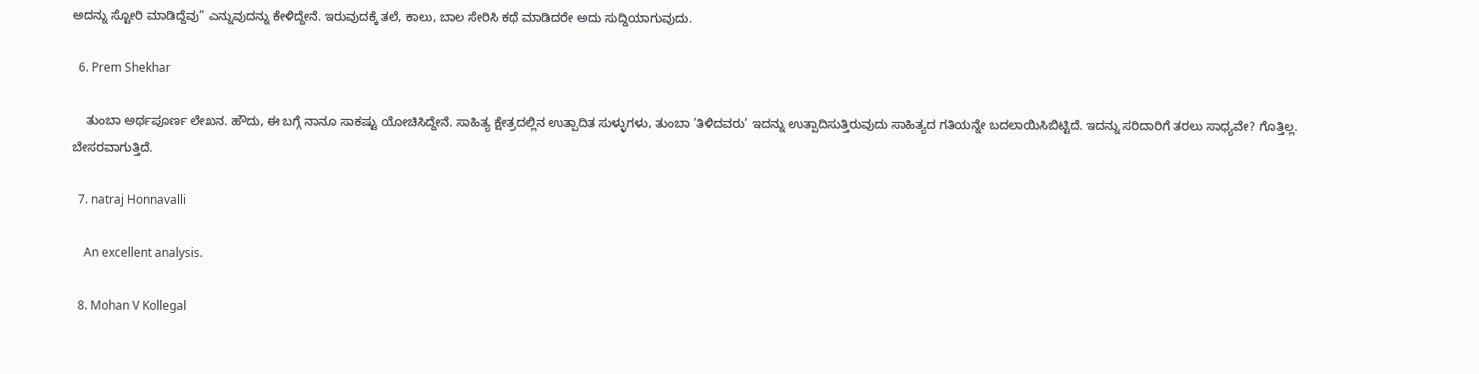ಅದನ್ನು ಸ್ಟೋರಿ ಮಾಡಿದ್ದೆವು” ಎನ್ನುವುದನ್ನು ಕೇಳಿದ್ದೇನೆ. ಇರುವುದಕ್ಕೆ ತಲೆ, ಕಾಲು, ಬಾಲ ಸೇರಿಸಿ ಕಥೆ ಮಾಡಿದರೇ ಅದು ಸುದ್ದಿಯಾಗುವುದು.

  6. Prem Shekhar

    ತುಂಬಾ ಅರ್ಥಪೂರ್ಣ ಲೇಖನ. ಹೌದು, ಈ ಬಗ್ಗೆ ನಾನೂ ಸಾಕಷ್ಟು ಯೋಚಿಸಿದ್ದೇನೆ. ಸಾಹಿತ್ಯ ಕ್ಷೇತ್ರದಲ್ಲಿನ ಉತ್ಪಾದಿತ ಸುಳ್ಳುಗಳು, ತುಂಬಾ ’ತಿಳಿದವರು’ ಇದನ್ನು ಉತ್ಪಾದಿಸುತ್ತಿರುವುದು ಸಾಹಿತ್ಯದ ಗತಿಯನ್ನೇ ಬದಲಾಯಿಸಿಬಿಟ್ಟಿದೆ. ಇದನ್ನು ಸರಿದಾರಿಗೆ ತರಲು ಸಾಧ್ಯವೇ? ಗೊತ್ತಿಲ್ಲ. ಬೇಸರವಾಗುತ್ತಿದೆ.

  7. natraj Honnavalli

    An excellent analysis.

  8. Mohan V Kollegal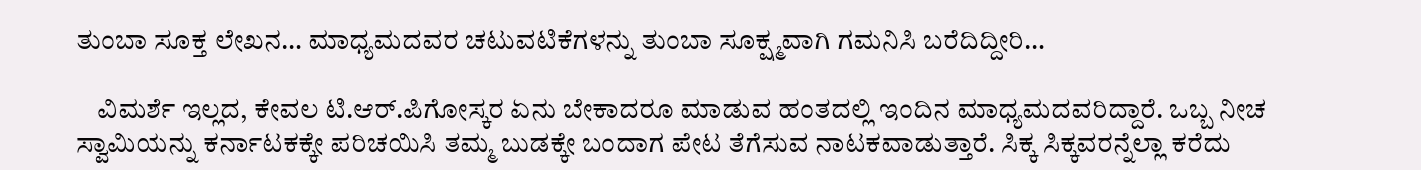ತುಂಬಾ ಸೂಕ್ತ ಲೇಖನ… ಮಾಧ್ಯಮದವರ ಚಟುವಟಿಕೆಗಳನ್ನು ತುಂಬಾ ಸೂಕ್ಷ್ಮವಾಗಿ ಗಮನಿಸಿ ಬರೆದಿದ್ದೀರಿ…

    ವಿಮರ್ಶೆ ಇಲ್ಲದ, ಕೇವಲ ಟಿ.ಆರ್.ಪಿಗೋಸ್ಕರ ಏನು ಬೇಕಾದರೂ ಮಾಡುವ ಹಂತದಲ್ಲಿ ಇಂದಿನ ಮಾಧ್ಯಮದವರಿದ್ದಾರೆ. ಒಬ್ಬ ನೀಚ ಸ್ವಾಮಿಯನ್ನು ಕರ್ನಾಟಕಕ್ಕೇ ಪರಿಚಯಿಸಿ ತಮ್ಮ ಬುಡಕ್ಕೇ ಬಂದಾಗ ಪೇಟ ತೆಗೆಸುವ ನಾಟಕವಾಡುತ್ತಾರೆ. ಸಿಕ್ಕ ಸಿಕ್ಕವರನ್ನೆಲ್ಲಾ ಕರೆದು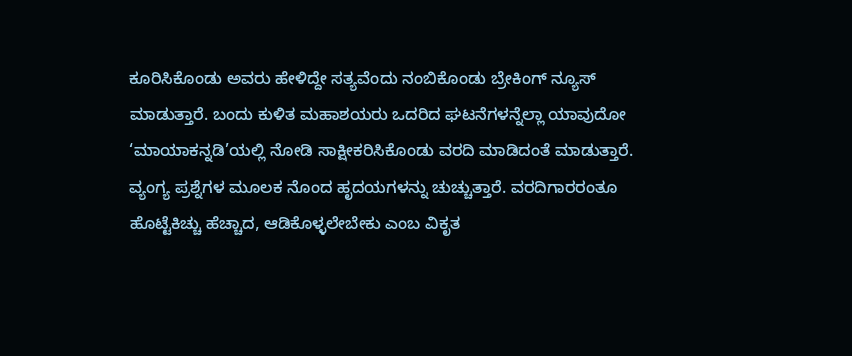ಕೂರಿಸಿಕೊಂಡು ಅವರು ಹೇಳಿದ್ದೇ ಸತ್ಯವೆಂದು ನಂಬಿಕೊಂಡು ಬ್ರೇಕಿಂಗ್ ನ್ಯೂಸ್ ಮಾಡುತ್ತಾರೆ. ಬಂದು ಕುಳಿತ ಮಹಾಶಯರು ಒದರಿದ ಘಟನೆಗಳನ್ನೆಲ್ಲಾ ಯಾವುದೋ ‘ಮಾಯಾಕನ್ನಡಿ’ಯಲ್ಲಿ ನೋಡಿ ಸಾಕ್ಷೀಕರಿಸಿಕೊಂಡು ವರದಿ ಮಾಡಿದಂತೆ ಮಾಡುತ್ತಾರೆ. ವ್ಯಂಗ್ಯ ಪ್ರಶ್ನೆಗಳ ಮೂಲಕ ನೊಂದ ಹೃದಯಗಳನ್ನು ಚುಚ್ಚುತ್ತಾರೆ. ವರದಿಗಾರರಂತೂ ಹೊಟ್ಟೆಕಿಚ್ಚು ಹೆಚ್ಚಾದ, ಆಡಿಕೊಳ್ಳಲೇಬೇಕು ಎಂಬ ವಿಕೃತ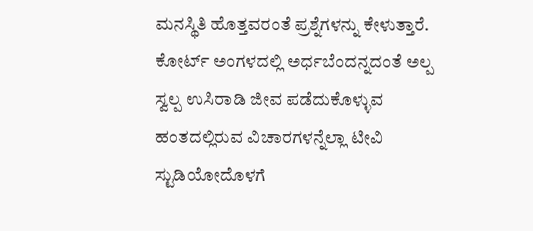ಮನಸ್ಥಿತಿ ಹೊತ್ತವರಂತೆ ಪ್ರಶ್ನೆಗಳನ್ನು ಕೇಳುತ್ತಾರೆ. ಕೋರ್ಟ್ ಅಂಗಳದಲ್ಲಿ ಅರ್ಧಬೆಂದನ್ನದಂತೆ ಅಲ್ಪ ಸ್ವಲ್ಪ ಉಸಿರಾಡಿ ಜೀವ ಪಡೆದುಕೊಳ್ಳುವ ಹಂತದಲ್ಲಿರುವ ವಿಚಾರಗಳನ್ನೆಲ್ಲಾ ಟೀವಿ ಸ್ಟುಡಿಯೋದೊಳಗೆ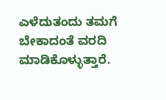ಎಳೆದುತಂದು ತಮಗೆ ಬೇಕಾದಂತೆ ವರದಿ ಮಾಡಿಕೊಳ್ಳುತ್ತಾರೆ.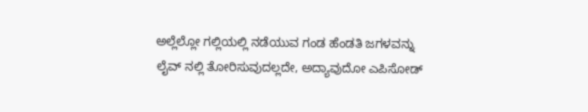ಅಲ್ಲೆಲ್ಲೋ ಗಲ್ಲಿಯಲ್ಲಿ ನಡೆಯುವ ಗಂಡ ಹೆಂಡತಿ ಜಗಳವನ್ನು ಲೈವ್ ನಲ್ಲಿ ತೋರಿಸುವುದಲ್ಲದೇ, ಅದ್ಯಾವುದೋ ಎಪಿಸೋಡ್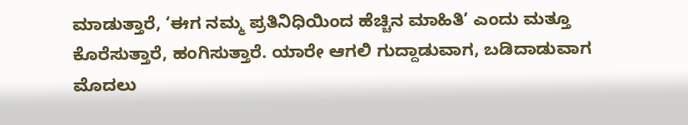ಮಾಡುತ್ತಾರೆ, ‘ಈಗ ನಮ್ಮ ಪ್ರತಿನಿಧಿಯಿಂದ ಹೆಚ್ಚಿನ ಮಾಹಿತಿ’ ಎಂದು ಮತ್ತೂ ಕೊರೆಸುತ್ತಾರೆ, ಹಂಗಿಸುತ್ತಾರೆ. ಯಾರೇ ಆಗಲಿ ಗುದ್ದಾಡುವಾಗ, ಬಡಿದಾಡುವಾಗ ಮೊದಲು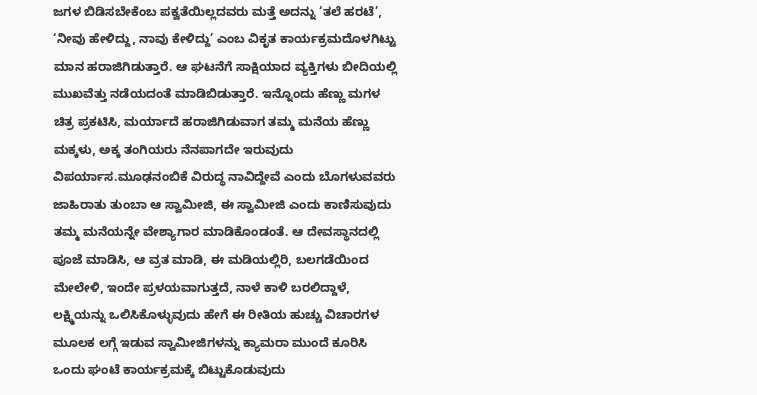ಜಗಳ ಬಿಡಿಸಬೇಕೆಂಬ ಪಕ್ವತೆಯಿಲ್ಲದವರು ಮತ್ತೆ ಅದನ್ನು ‘ತಲೆ ಹರಟೆ’, ‘ನೀವು ಹೇಳಿದ್ದು, ನಾವು ಕೇಳಿದ್ದು’ ಎಂಬ ವಿಕೃತ ಕಾರ್ಯಕ್ರಮದೊಳಗಿಟ್ಟು ಮಾನ ಹರಾಜಿಗಿಡುತ್ತಾರೆ. ಆ ಘಟನೆಗೆ ಸಾಕ್ಷಿಯಾದ ವ್ಯಕ್ತಿಗಳು ಬೀದಿಯಲ್ಲಿ ಮುಖವೆತ್ತು ನಡೆಯದಂತೆ ಮಾಡಿಬಿಡುತ್ತಾರೆ. ಇನ್ನೊಂದು ಹೆಣ್ಣು ಮಗಳ ಚಿತ್ರ ಪ್ರಕಟಿಸಿ, ಮರ್ಯಾದೆ ಹರಾಜಿಗಿಡುವಾಗ ತಮ್ಮ ಮನೆಯ ಹೆಣ್ಣು ಮಕ್ಕಳು, ಅಕ್ಕ ತಂಗಿಯರು ನೆನಪಾಗದೇ ಇರುವುದು ವಿಪರ್ಯಾಸ.ಮೂಢನಂಬಿಕೆ ವಿರುದ್ಧ ನಾವಿದ್ದೇವೆ ಎಂದು ಬೊಗಳುವವರು ಜಾಹಿರಾತು ತುಂಬಾ ಆ ಸ್ವಾಮೀಜಿ, ಈ ಸ್ವಾಮೀಜಿ ಎಂದು ಕಾಣಿಸುವುದು ತಮ್ಮ ಮನೆಯನ್ನೇ ವೇಶ್ಯಾಗಾರ ಮಾಡಿಕೊಂಡಂತೆ. ಆ ದೇವಸ್ಥಾನದಲ್ಲಿ ಪೂಜೆ ಮಾಡಿಸಿ, ಆ ವ್ರತ ಮಾಡಿ, ಈ ಮಡಿಯಲ್ಲಿರಿ, ಬಲಗಡೆಯಿಂದ ಮೇಲೇಳಿ, ಇಂದೇ ಪ್ರಳಯವಾಗುತ್ತದೆ, ನಾಳೆ ಕಾಳಿ ಬರಲಿದ್ದಾಳೆ, ಲಕ್ಷ್ಮಿಯನ್ನು ಒಲಿಸಿಕೊಳ್ಳುವುದು ಹೇಗೆ ಈ ರೀತಿಯ ಹುಚ್ಚು ವಿಚಾರಗಳ ಮೂಲಕ ಲಗ್ಗೆ ಇಡುವ ಸ್ವಾಮೀಜಿಗಳನ್ನು ಕ್ಯಾಮರಾ ಮುಂದೆ ಕೂರಿಸಿ ಒಂದು ಘಂಟೆ ಕಾರ್ಯಕ್ರಮಕ್ಕೆ ಬಿಟ್ಟುಕೊಡುವುದು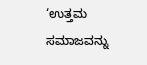‘ಉತ್ತಮ ಸಮಾಜವನ್ನು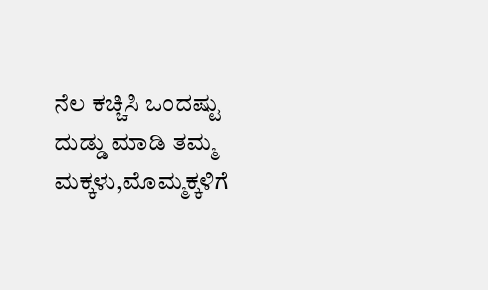ನೆಲ ಕಚ್ಚಿಸಿ ಒಂದಷ್ಟು ದುಡ್ಡು ಮಾಡಿ ತಮ್ಮ ಮಕ್ಕಳು,ಮೊಮ್ಮಕ್ಕಳಿಗೆ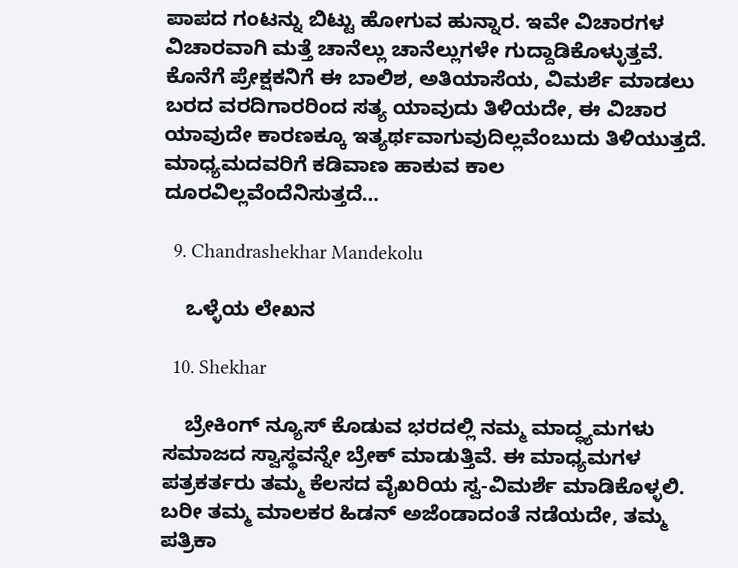ಪಾಪದ ಗಂಟನ್ನು ಬಿಟ್ಟು ಹೋಗುವ ಹುನ್ನಾರ. ಇವೇ ವಿಚಾರಗಳ ವಿಚಾರವಾಗಿ ಮತ್ತೆ ಚಾನೆಲ್ಲು ಚಾನೆಲ್ಲುಗಳೇ ಗುದ್ದಾಡಿಕೊಳ್ಳುತ್ತವೆ. ಕೊನೆಗೆ ಪ್ರೇಕ್ಷಕನಿಗೆ ಈ ಬಾಲಿಶ, ಅತಿಯಾಸೆಯ, ವಿಮರ್ಶೆ ಮಾಡಲು ಬರದ ವರದಿಗಾರರಿಂದ ಸತ್ಯ ಯಾವುದು ತಿಳಿಯದೇ, ಈ ವಿಚಾರ ಯಾವುದೇ ಕಾರಣಕ್ಕೂ ಇತ್ಯರ್ಥವಾಗುವುದಿಲ್ಲವೆಂಬುದು ತಿಳಿಯುತ್ತದೆ. ಮಾಧ್ಯಮದವರಿಗೆ ಕಡಿವಾಣ ಹಾಕುವ ಕಾಲ ದೂರವಿಲ್ಲವೆಂದೆನಿಸುತ್ತದೆ…

  9. Chandrashekhar Mandekolu

    ಒಳ್ಳೆಯ ಲೇಖನ

  10. Shekhar

    ಬ್ರೇಕಿಂಗ್ ನ್ಯೂಸ್ ಕೊಡುವ ಭರದಲ್ಲಿ ನಮ್ಮ ಮಾದ್ಧ್ಯಮಗಳು ಸಮಾಜದ ಸ್ವಾಸ್ಥವನ್ನೇ ಬ್ರೇಕ್ ಮಾಡುತ್ತಿವೆ. ಈ ಮಾಧ್ಯಮಗಳ ಪತ್ರಕರ್ತರು ತಮ್ಮ ಕೆಲಸದ ವೈಖರಿಯ ಸ್ವ-ವಿಮರ್ಶೆ ಮಾಡಿಕೊಳ್ಳಲಿ. ಬರೀ ತಮ್ಮ ಮಾಲಕರ ಹಿಡನ್ ಅಜೆಂಡಾದಂತೆ ನಡೆಯದೇ, ತಮ್ಮ ಪತ್ರಿಕಾ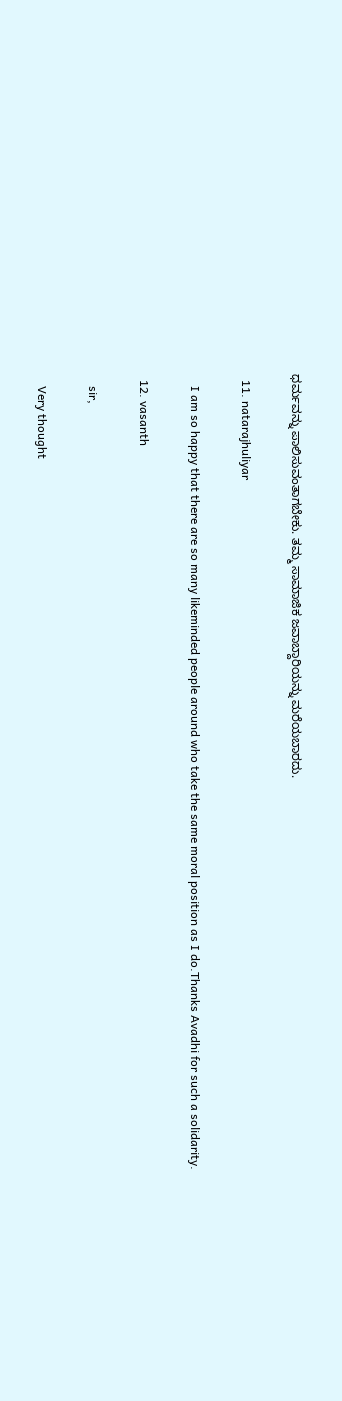ಧರ್ಮವನ್ನು ಪಾಲಿಸುವಂತಾಗಬೇಕು. ತಮ್ಮ ಸಾಮಾಜಿಕ ಜವಾಬ್ದಾರಿಯನ್ನು ಮರೆಯಬಾರದು.

  11. natarajhuliyar

    I am so happy that there are so many likeminded people around who take the same moral position as I do.Thanks Avadhi for such a solidarity.

  12. vasanth

    sir,

    Very thought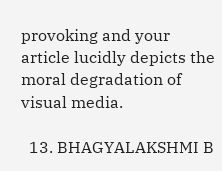provoking and your article lucidly depicts the moral degradation of visual media.

  13. BHAGYALAKSHMI B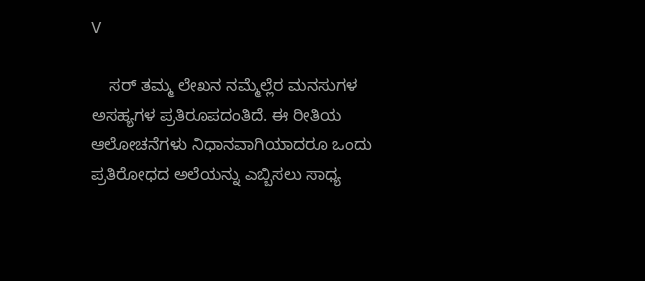V

    ಸರ್ ತಮ್ಮ ಲೇಖನ ನಮ್ಮೆಲ್ಲೆರ ಮನಸುಗಳ ಅಸಹ್ಯಗಳ ಪ್ರತಿರೂಪದಂತಿದೆ. ಈ ರೀತಿಯ ಆಲೋಚನೆಗಳು ನಿಧಾನವಾಗಿಯಾದರೂ ಒಂದು ಪ್ರತಿರೋಧದ ಅಲೆಯನ್ನು ಎಬ್ಬಿಸಲು ಸಾಧ್ಯ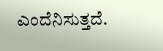ಎಂದೆನಿಸುತ್ತದೆ.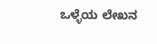ಒಳ್ಳೆಯ ಲೇಖನ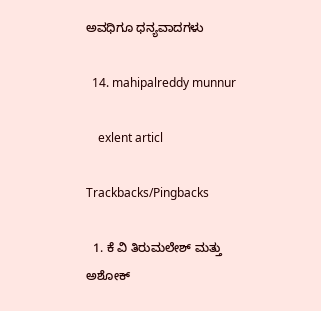ಅವಧಿಗೂ ಧನ್ಯವಾದಗಳು

  14. mahipalreddy munnur

    exlent articl

Trackbacks/Pingbacks

  1. ಕೆ ವಿ ತಿರುಮಲೇಶ್ ಮತ್ತು ಅಶೋಕ್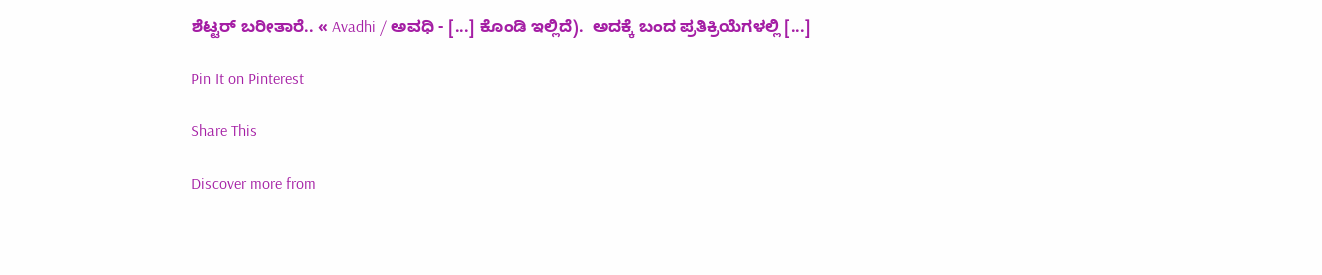ಶೆಟ್ಟರ್ ಬರೀತಾರೆ.. « Avadhi / ಅವಧಿ - [...] ಕೊಂಡಿ ಇಲ್ಲಿದೆ).  ಅದಕ್ಕೆ ಬಂದ ಪ್ರತಿಕ್ರಿಯೆಗಳಲ್ಲಿ [...]

Pin It on Pinterest

Share This

Discover more from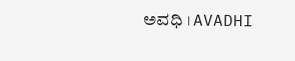ಅವಧಿ । AVADHI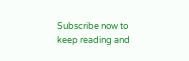Subscribe now to keep reading and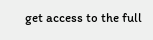get access to the full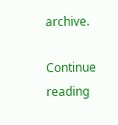archive.

Continue reading